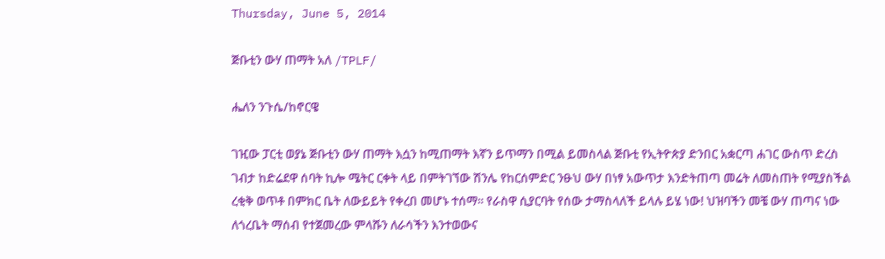Thursday, June 5, 2014

ጅቡቲን ውሃ ጠማት አለ /TPLF/

ሔለን ንጉሴ/ከኖርዌ

ገዢው ፓርቲ ወያኔ ጅቡቲን ውሃ ጠማት እሷን ከሚጠማት እኛን ይጥማን በሚል ይመስላል ጅቡቲ የኢትዮጵያ ድንበር አቋርጣ ሐገር ውስጥ ድረስ ገብታ ከድሬደዋ ሰባት ኪሎ ሜትር ርቀት ላይ በምትገኘው ሽንሌ የከርሰምድር ንፁህ ውሃ በነፃ አውጥታ እንድትጠጣ መሬት ለመስጠት የሚያስችል ረቂቅ ወጥቶ በምክር ቤት ለውይይት የቀረበ መሆኑ ተሰማ። የራስዋ ሲያርባት የሰው ታማስላለች ይላሉ ይሄ ነው! ህዝባችን መቼ ውሃ ጠጣና ነው ለጎረቤት ማሰብ የተጀመረው ምላሹን ለራሳችን እንተወውና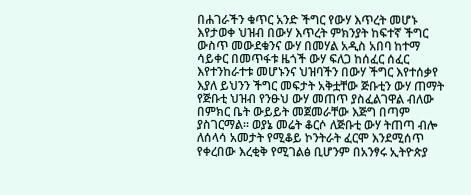በሐገራችን ቁጥር አንድ ችግር የውሃ እጥረት መሆኑ እየታወቀ ህዝብ በውሃ እጥረት ምክንያት ከፍተኛ ችግር ውስጥ መውደቁንና ውሃ በመሃል አዲስ አበባ ከተማ ሳይቀር በመጥፋቱ ዜጎች ውሃ ፍለጋ ከሰፈር ሰፈር እየተንከራተቱ መሆኑንና ህዝባችን በውሃ ችግር እየተሰቃየ እያለ ይህንን ችግር መፍታት አቅቷቸው ጅቡቲን ውሃ ጠማት የጅቡቲ ህዝብ የንፁህ ውሃ መጠጥ ያስፈልገዋል ብለው በምክር ቤት ውይይት መጀመራቸው እጅግ በጣም ያስገርማል። ወያኔ መሬት ቆርሶ ለጅቡቲ ውሃ ትጠጣ ብሎ ለሰላሳ አመታት የሚቆይ ኮንትራት ፈርሞ እንደሚሰጥ የቀረበው እረቂቅ የሚገልፅ ቢሆንም በአንፃሩ ኢትዮጵያ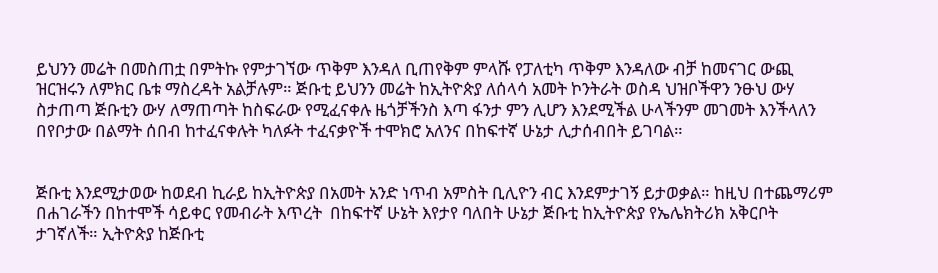ይህንን መሬት በመስጠቷ በምትኩ የምታገኘው ጥቅም እንዳለ ቢጠየቅም ምላሹ የፓለቲካ ጥቅም እንዳለው ብቻ ከመናገር ውጪ ዝርዝሩን ለምክር ቤቱ ማስረዳት አልቻሉም። ጅቡቲ ይህንን መሬት ከኢትዮጵያ ለሰላሳ አመት ኮንትራት ወስዳ ህዝቦችዋን ንፁህ ውሃ ስታጠጣ ጅቡቲን ውሃ ለማጠጣት ከስፍራው የሚፈናቀሉ ዜጎቻችንስ እጣ ፋንታ ምን ሊሆን እንደሚችል ሁላችንም መገመት እንችላለን በየቦታው በልማት ሰበብ ከተፈናቀሉት ካለፉት ተፈናቃዮች ተሞክሮ አለንና በከፍተኛ ሁኔታ ሊታሰብበት ይገባል።


ጅቡቲ እንደሚታወው ከወደብ ኪራይ ከኢትዮጵያ በአመት አንድ ነጥብ አምስት ቢሊዮን ብር እንደምታገኝ ይታወቃል። ከዚህ በተጨማሪም በሐገራችን በከተሞች ሳይቀር የመብራት እጥረት  በከፍተኛ ሁኔት እየታየ ባለበት ሁኔታ ጅቡቲ ከኢትዮጵያ የኤሌክትሪክ አቅርቦት ታገኛለች። ኢትዮጵያ ከጅቡቲ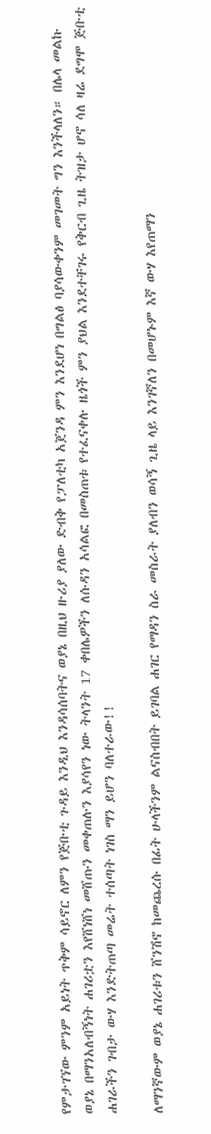የምታገኘው ምንም አይነት ጥቅም ሳይኖር ለምን የጅቡቲ ጉዳይ እንዲህ እንዳሳሰባትና ወያኔ በዚህ ዙሪያ ያለው ድብቅ የፓለቲካ አጀንዳ ምን እንደሆነ በግልፅ ባያሳውቀንም መገመት ግን እንችላለን። በሌላ መልኩ ወያኔ በማንአለብኝነት ሐገሪቷን እየሸነሸነ መሸጡን መቀጠሉን እያሳየን ነው ትላንት 17 ቀበሌዎችን ለሱዳን አሳልፎ በመስጠቱ የተፈናቀሉ ዜጎች ምን ያህል እንደተቸገሩ የቅርብ ጊዜ ትዝታ ሆኖ ሳለ ዛሬ ደግሞ ጅቡቲ ሐገራችን ገብታ ውሃ እንድትጠጣ መሬት ተሰጣት ነገስ ማን ይሆን ባለተራው!!

ለማንኛውም ወያኔ ሐገሪቱን ሸንሽኖ ከመጨረሱ በፊት ሁላችንም ልናስብበት ይገባል ሐገር የማዳን ስራ መስራት ያለብን ወሳኝ ጊዜ ላይ እንገኛለን በመሆኑም እኛ ውሃ እየጠማን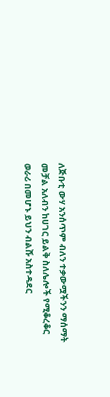ለጅቡቲ ውሃ አንሰጥም ብለን ተቃውሟችንን ማሰማት መቻል አለብን ከሀገር ይልቅ ስለሌሎች የሚቆረቆር ወራሪ በመሆኑ ይህን ብልሹ አስተዳደር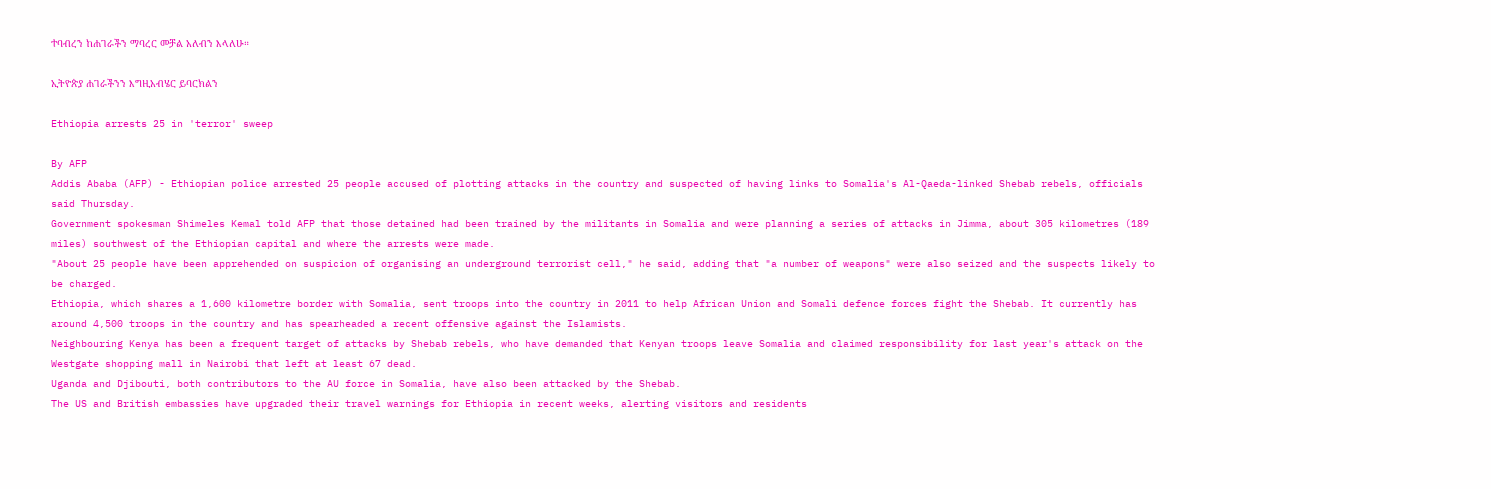ተባብረን ከሐገራችን ማባረር መቻል አለብን እላለሁ።

ኢትዮጵያ ሐገራችንን እግዚአብሄር ይባርክልን

Ethiopia arrests 25 in 'terror' sweep

By AFP
Addis Ababa (AFP) - Ethiopian police arrested 25 people accused of plotting attacks in the country and suspected of having links to Somalia's Al-Qaeda-linked Shebab rebels, officials said Thursday.
Government spokesman Shimeles Kemal told AFP that those detained had been trained by the militants in Somalia and were planning a series of attacks in Jimma, about 305 kilometres (189 miles) southwest of the Ethiopian capital and where the arrests were made.
"About 25 people have been apprehended on suspicion of organising an underground terrorist cell," he said, adding that "a number of weapons" were also seized and the suspects likely to be charged.
Ethiopia, which shares a 1,600 kilometre border with Somalia, sent troops into the country in 2011 to help African Union and Somali defence forces fight the Shebab. It currently has around 4,500 troops in the country and has spearheaded a recent offensive against the Islamists.
Neighbouring Kenya has been a frequent target of attacks by Shebab rebels, who have demanded that Kenyan troops leave Somalia and claimed responsibility for last year's attack on the Westgate shopping mall in Nairobi that left at least 67 dead.
Uganda and Djibouti, both contributors to the AU force in Somalia, have also been attacked by the Shebab.
The US and British embassies have upgraded their travel warnings for Ethiopia in recent weeks, alerting visitors and residents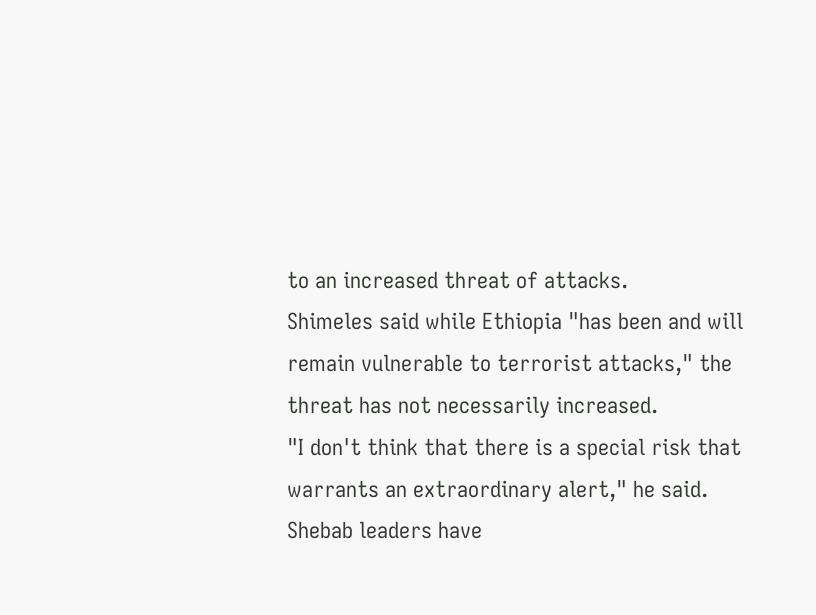to an increased threat of attacks.
Shimeles said while Ethiopia "has been and will remain vulnerable to terrorist attacks," the threat has not necessarily increased.
"I don't think that there is a special risk that warrants an extraordinary alert," he said.
Shebab leaders have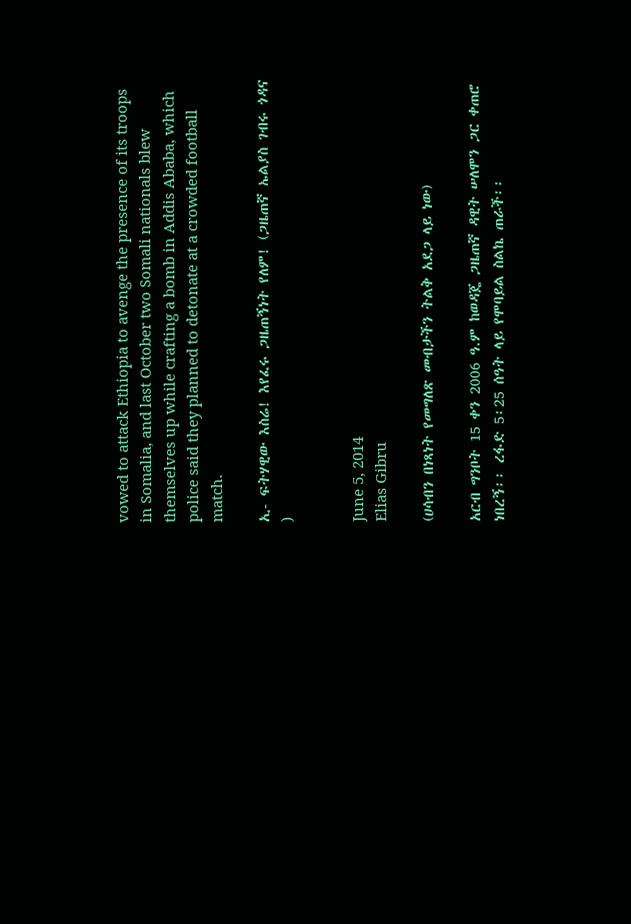vowed to attack Ethiopia to avenge the presence of its troops in Somalia, and last October two Somali nationals blew themselves up while crafting a bomb in Addis Ababa, which police said they planned to detonate at a crowded football match.

ኢ- ፍትሃዊው እስሬ! እየፈሩ ጋዜጠኝነት የለም! (ጋዜጠኛ ኤልያስ ገብሩ ጎዳና )


June 5, 2014
Elias Gibru

(ሀሳብን በነጻነት የመግለጽ መብታችን ትልቅ አደጋ ላይ ነው)

አርብ ግንቦት 15 ቀን 2006 ዓ.ም ከወዳጄ ጋዜጠኛ ዳዊት ሠለሞን ጋር ቀጠሮ ነበረኝ፡፡ ረፋድ 5፡25 ሰዓት ላይ የሞባይል ስልኬ ጠራች፡፡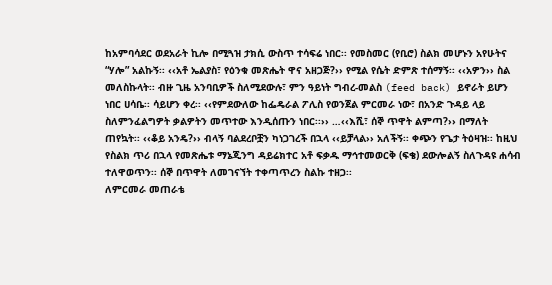ከአምባሳደር ወደአራት ኪሎ በሚጓዝ ታክሲ ውስጥ ተሳፍሬ ነበር፡፡ የመስመር (የቢሮ) ስልክ መሆኑን አየሁትና “ሃሎ” አልኩኝ፡፡ ‹‹አቶ ኤልያስ፣ የዕንቁ መጽሔት ዋና አዘጋጅ?›› የሚል የሴት ድምጽ ተሰማኝ፡፡ ‹‹አዎን›› ስል መለስኩላት፡፡ ብዙ ጊዜ አንባቢዎች ስለሚደውሉ፣ ምን ዓይነት ግብረ-መልስ (feed back) ይኖራት ይሆን ነበር ሀሳቤ፡፡ ሳይሆን ቀረ፡፡ ‹‹የምደውለው ከፌዴራል ፖሊስ የወንጀል ምርመራ ነው፣ በአንድ ጉዳይ ላይ ስለምንፈልግዎት ቃልዎትን መጥተው እንዲሰጡን ነበር፡፡›› …‹‹እሺ፣ ሰኞ ጥዋት ልምጣ?›› በማለት ጠየኳት፡፡ ‹‹ቆይ አንዴ?›› ብላኝ ባልደረቦቿን ካነጋገረች በኋላ ‹‹ይቻላል›› አለችኝ፡፡ ቀጭን የጌታ ትዕዛዝ፡፡ ከዚህ የስልክ ጥሪ በኋላ የመጽሔቱ ማኔጂንግ ዳይሬክተር አቶ ፍቃዱ ማኅተመወርቅ (ፍቄ) ደውሎልኝ ስለጉዳዩ ሐሳብ ተለዋወጥን፡፡ ሰኞ በጥዋት ለመገናኘት ተቀጣጥረን ስልኩ ተዘጋ፡፡
ለምርመራ መጠራቴ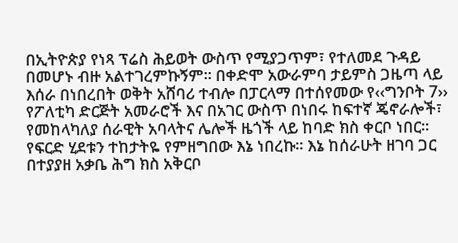በኢትዮጵያ የነጻ ፕሬስ ሕይወት ውስጥ የሚያጋጥም፣ የተለመደ ጉዳይ በመሆኑ ብዙ አልተገረምኩኝም፡፡ በቀድሞ አውራምባ ታይምስ ጋዜጣ ላይ እሰራ በነበረበት ወቅት አሸባሪ ተብሎ በፓርላማ በተሰየመው የ‹‹ግንቦት 7›› የፖለቲካ ድርጅት አመራሮች እና በአገር ውስጥ በነበሩ ከፍተኛ ጄኖራሎች፣ የመከላካለያ ሰራዊት አባላትና ሌሎች ዜጎች ላይ ከባድ ክስ ቀርቦ ነበር፡፡ የፍርድ ሂደቱን ተከታትዬ የምዘግበው እኔ ነበረኩ፡፡ እኔ ከሰራሁት ዘገባ ጋር በተያያዘ አቃቤ ሕግ ክስ አቅርቦ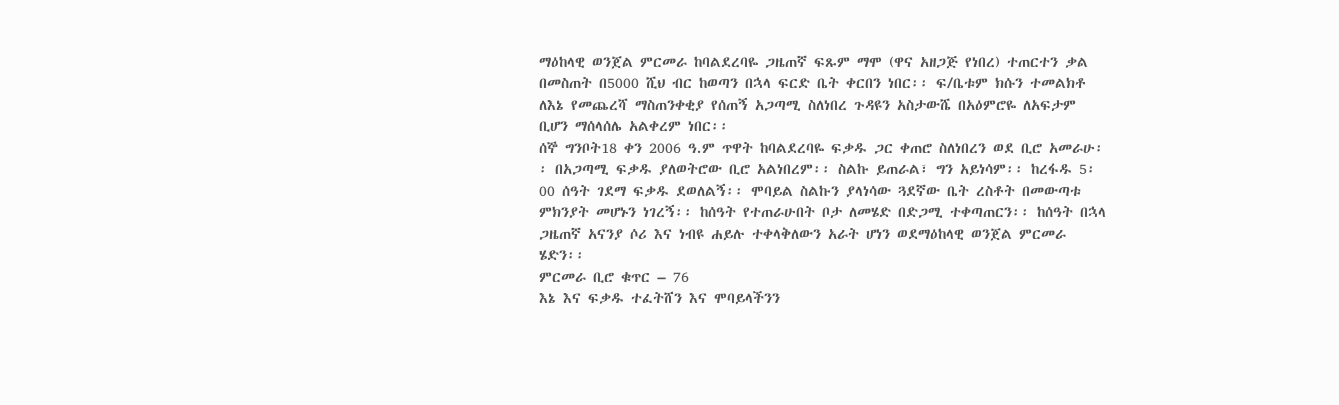ማዕከላዊ ወንጀል ምርመራ ከባልደረባዬ ጋዜጠኛ ፍጹም ማሞ (ዋና አዘጋጅ የነበረ) ተጠርተን ቃል በመስጠት በ5000 ሺህ ብር ከወጣን በኋላ ፍርድ ቤት ቀርበን ነበር፡፡ ፍ/ቤቱም ክሱን ተመልክቶ ለእኔ የመጨረሻ ማስጠንቀቂያ የሰጠኝ አጋጣሚ ስለነበረ ጉዳዩን አስታውሼ በአዕምሮዬ ለአፍታም ቢሆን ማሰላሰሌ አልቀረም ነበር፡፡
ሰኞ ግንቦት18 ቀን 2006 ዓ.ም ጥዋት ከባልደረባዬ ፍቃዱ ጋር ቀጠሮ ስለነበረን ወደ ቢሮ አመራሁ፡፡ በአጋጣሚ ፍቃዱ ያለወትሮው ቢሮ አልነበረም፡፡ ስልኩ ይጠራል፣ ግን አይነሳም፡፡ ከረፋዱ 5፡00 ሰዓት ገደማ ፍቃዱ ደወለልኝ፡፡ ሞባይል ስልኩን ያላነሳው ጓደኛው ቤት ረስቶት በመውጣቱ ምክንያት መሆኑን ነገረኝ፡፡ ከሰዓት የተጠራሁበት ቦታ ለመሄድ በድጋሚ ተቀጣጠርን፡፡ ከሰዓት በኋላ ጋዜጠኛ አናንያ ሶሪ እና ነብዩ ሐይሉ ተቀላቅለውን አራት ሆነን ወደማዕከላዊ ወንጀል ምርመራ ሄድን፡፡
ምርመራ ቢሮ ቁጥር – 76
እኔ እና ፍቃዱ ተፈትሸን እና ሞባይላችንን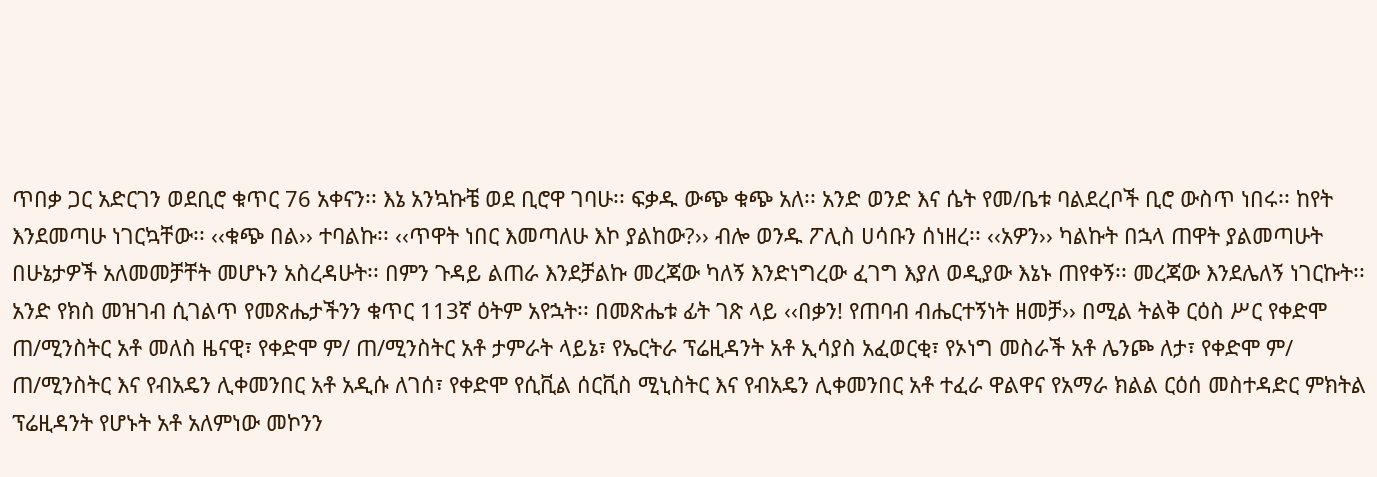ጥበቃ ጋር አድርገን ወደቢሮ ቁጥር 76 አቀናን፡፡ እኔ አንኳኩቼ ወደ ቢሮዋ ገባሁ፡፡ ፍቃዱ ውጭ ቁጭ አለ፡፡ አንድ ወንድ እና ሴት የመ/ቤቱ ባልደረቦች ቢሮ ውስጥ ነበሩ፡፡ ከየት እንደመጣሁ ነገርኳቸው፡፡ ‹‹ቁጭ በል›› ተባልኩ፡፡ ‹‹ጥዋት ነበር እመጣለሁ እኮ ያልከው?›› ብሎ ወንዱ ፖሊስ ሀሳቡን ሰነዘረ፡፡ ‹‹አዎን›› ካልኩት በኋላ ጠዋት ያልመጣሁት በሁኔታዎች አለመመቻቸት መሆኑን አስረዳሁት፡፡ በምን ጉዳይ ልጠራ እንደቻልኩ መረጃው ካለኝ እንድነግረው ፈገግ እያለ ወዲያው እኔኑ ጠየቀኝ፡፡ መረጃው እንደሌለኝ ነገርኩት፡፡ አንድ የክስ መዝገብ ሲገልጥ የመጽሔታችንን ቁጥር 113ኛ ዕትም አየኋት፡፡ በመጽሔቱ ፊት ገጽ ላይ ‹‹በቃን! የጠባብ ብሔርተኝነት ዘመቻ›› በሚል ትልቅ ርዕስ ሥር የቀድሞ ጠ/ሚንስትር አቶ መለስ ዜናዊ፣ የቀድሞ ም/ ጠ/ሚንስትር አቶ ታምራት ላይኔ፣ የኤርትራ ፕሬዚዳንት አቶ ኢሳያስ አፈወርቂ፣ የኦነግ መስራች አቶ ሌንጮ ለታ፣ የቀድሞ ም/ ጠ/ሚንስትር እና የብአዴን ሊቀመንበር አቶ አዲሱ ለገሰ፣ የቀድሞ የሲቪል ሰርቪስ ሚኒስትር እና የብአዴን ሊቀመንበር አቶ ተፈራ ዋልዋና የአማራ ክልል ርዕሰ መስተዳድር ምክትል ፕሬዚዳንት የሆኑት አቶ አለምነው መኮንን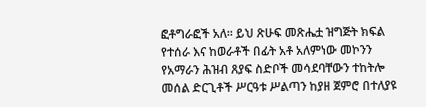ፎቶግራፎች አለ፡፡ ይህ ጽሁፍ መጽሔቷ ዝግጅት ክፍል የተሰራ እና ከወራቶች በፊት አቶ አለምነው መኮንን የአማራን ሕዝብ ጸያፍ ስድቦች መሳደባቸውን ተከትሎ መሰል ድርጊቶች ሥርዓቱ ሥልጣን ከያዘ ጀምሮ በተለያዩ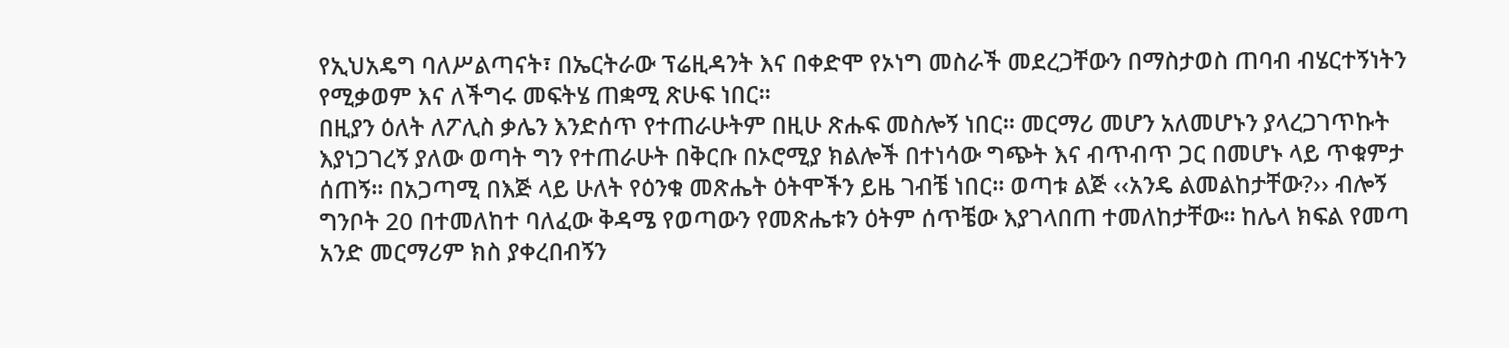የኢህአዴግ ባለሥልጣናት፣ በኤርትራው ፕሬዚዳንት እና በቀድሞ የኦነግ መስራች መደረጋቸውን በማስታወስ ጠባብ ብሄርተኝነትን የሚቃወም እና ለችግሩ መፍትሄ ጠቋሚ ጽሁፍ ነበር፡፡
በዚያን ዕለት ለፖሊስ ቃሌን እንድሰጥ የተጠራሁትም በዚሁ ጽሑፍ መስሎኝ ነበር፡፡ መርማሪ መሆን አለመሆኑን ያላረጋገጥኩት እያነጋገረኝ ያለው ወጣት ግን የተጠራሁት በቅርቡ በኦሮሚያ ክልሎች በተነሳው ግጭት እና ብጥብጥ ጋር በመሆኑ ላይ ጥቁምታ ሰጠኝ፡፡ በአጋጣሚ በእጅ ላይ ሁለት የዕንቁ መጽሔት ዕትሞችን ይዜ ገብቼ ነበር፡፡ ወጣቱ ልጅ ‹‹አንዴ ልመልከታቸው?›› ብሎኝ ግንቦት 20 በተመለከተ ባለፈው ቅዳሜ የወጣውን የመጽሔቱን ዕትም ሰጥቼው እያገላበጠ ተመለከታቸው፡፡ ከሌላ ክፍል የመጣ አንድ መርማሪም ክስ ያቀረበብኝን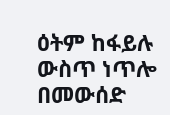ዕትም ከፋይሉ ውስጥ ነጥሎ በመውሰድ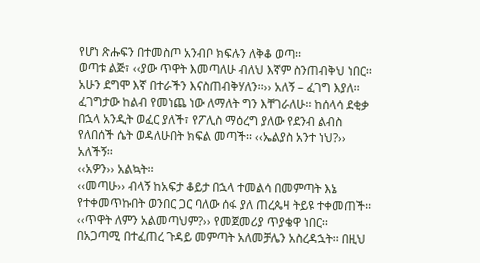የሆነ ጽሑፍን በተመስጦ አንብቦ ክፍሉን ለቅቆ ወጣ፡፡
ወጣቱ ልጅ፣ ‹‹ያው ጥዋት እመጣለሁ ብለህ እኛም ስንጠብቅህ ነበር፡፡ አሁን ደግሞ እኛ በተራችን እናስጠብቅሃለን፡፡›› አለኝ – ፈገግ እያለ፡፡ ፈገግታው ከልብ የመነጨ ነው ለማለት ግን እቸገራለሁ፡፡ ከሰላሳ ደቂቃ በኋላ አንዲት ወፈር ያለች፣ የፖሊስ ማዕረግ ያለው የደንብ ልብስ የለበሰች ሴት ወዳለሁበት ክፍል መጣች፡፡ ‹‹ኤልያስ አንተ ነህ?›› አለችኝ፡፡
‹‹አዎን›› አልኳት፡፡
‹‹መጣሁ›› ብላኝ ከአፍታ ቆይታ በኋላ ተመልሳ በመምጣት እኔ የተቀመጥኩበት ወንበር ጋር ባለው ሰፋ ያለ ጠረጴዛ ትይዩ ተቀመጠች፡፡
‹‹ጥዋት ለምን አልመጣህም?›› የመጀመሪያ ጥያቄዋ ነበር፡፡
በአጋጣሚ በተፈጠረ ጉዳይ መምጣት አለመቻሌን አስረዳኋት፡፡ በዚህ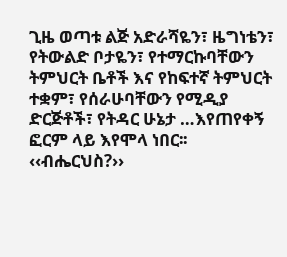ጊዜ ወጣቱ ልጅ አድራሻዬን፣ ዜግነቴን፣ የትውልድ ቦታዬን፣ የተማርኩባቸውን ትምህርት ቤቶች እና የከፍተኛ ትምህርት ተቋም፣ የሰራሁባቸውን የሚዲያ ድርጅቶች፣ የትዳር ሁኔታ …እየጠየቀኝ ፎርም ላይ እየሞላ ነበር፡፡
‹‹ብሔርህስ?››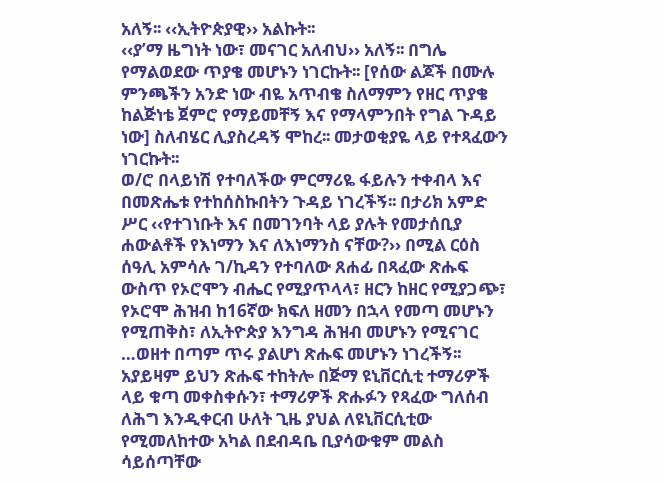አለኝ፡፡ ‹‹ኢትዮጵያዊ›› አልኩት፡፡
‹‹ያ’ማ ዜግነት ነው፣ መናገር አለብህ›› አለኝ፡፡ በግሌ የማልወደው ጥያቄ መሆኑን ነገርኩት፡፡ [የሰው ልጆች በሙሉ ምንጫችን አንድ ነው ብዬ አጥብቄ ስለማምን የዘር ጥያቄ ከልጅነቴ ጀምሮ የማይመቸኝ እና የማላምንበት የግል ጉዳይ ነው] ስለብሄር ሊያስረዳኝ ሞከረ፡፡ መታወቂያዬ ላይ የተጻፈውን ነገርኩት፡፡
ወ/ሮ በላይነሽ የተባለችው ምርማሪዬ ፋይሉን ተቀብላ እና በመጽሔቱ የተከሰስኩበትን ጉዳይ ነገረችኝ፡፡ በታሪክ አምድ ሥር ‹‹የተገነቡት እና በመገንባት ላይ ያሉት የመታሰቢያ ሐውልቶች የእነማን እና ለእነማንስ ናቸው?›› በሚል ርዕስ ሰዓሊ አምሳሉ ገ/ኪዳን የተባለው ጸሐፊ በጻፈው ጽሑፍ ውስጥ የኦሮሞን ብሔር የሚያጥላላ፣ ዘርን ከዘር የሚያጋጭ፣ የኦሮሞ ሕዝብ ከ16ኛው ክፍለ ዘመን በኋላ የመጣ መሆኑን የሚጠቅስ፣ ለኢትዮጵያ እንግዳ ሕዝብ መሆኑን የሚናገር …ወዘተ በጣም ጥሩ ያልሆነ ጽሑፍ መሆኑን ነገረችኝ፡፡ አያይዛም ይህን ጽሑፍ ተከትሎ በጅማ ዩኒቨርሲቲ ተማሪዎች ላይ ቁጣ መቀስቀሱን፣ ተማሪዎች ጽሑፉን የጻፈው ግለሰብ ለሕግ እንዲቀርብ ሁለት ጊዜ ያህል ለዩኒቨርሲቲው የሚመለከተው አካል በደብዳቤ ቢያሳውቁም መልስ ሳይሰጣቸው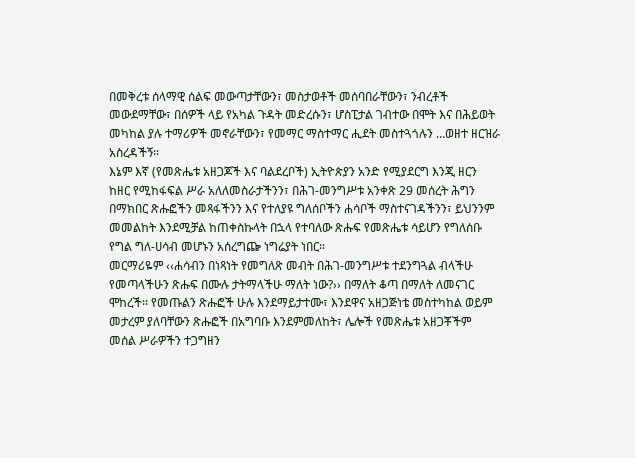በመቅረቱ ሰላማዊ ሰልፍ መውጣታቸውን፣ መስታወቶች መሰባበራቸውን፣ ንብረቶች መውደማቸው፣ በሰዎች ላይ የአካል ጉዳት መድረሱን፣ ሆስፒታል ገብተው በሞት እና በሕይወት መካከል ያሉ ተማሪዎች መኖራቸውን፣ የመማር ማስተማር ሒደት መስተጓጎሉን …ወዘተ ዘርዝራ አስረዳችኝ፡፡
እኔም እኛ (የመጽሔቱ አዘጋጆች እና ባልደረቦች) ኢትዮጵያን አንድ የሚያደርግ እንጂ ዘርን ከዘር የሚከፋፍል ሥራ አለለመስራታችንን፣ በሕገ-መንግሥቱ አንቀጽ 29 መሰረት ሕግን በማክበር ጽሑፎችን መጻፋችንን እና የተለያዩ ግለሰቦችን ሐሳቦች ማስተናገዳችንን፣ ይህንንም መመልከት እንደሚቻል ከጠቀስኩላት በኋላ የተባለው ጽሑፍ የመጽሔቱ ሳይሆን የግለሰቡ የግል ግለ-ሀሳብ መሆኑን አሰረግጬ ነግሬያት ነበር፡፡
መርማሪዬም ‹‹ሐሳብን በነጻነት የመግለጽ መብት በሕገ-መንግሥቱ ተደንግጓል ብላችሁ የመጣላችሁን ጽሑፍ በሙሉ ታትማላችሁ ማለት ነው?›› በማለት ቆጣ በማለት ለመናገር ሞከረች፡፡ የመጡልን ጽሑፎች ሁሉ እንደማይታተሙ፣ እንደዋና አዘጋጅነቴ መስተካከል ወይም መታረም ያለባቸውን ጽሑፎች በአግባቡ እንደምመለከት፣ ሌሎች የመጽሔቱ አዘጋቾችም መሰል ሥራዎችን ተጋግዘን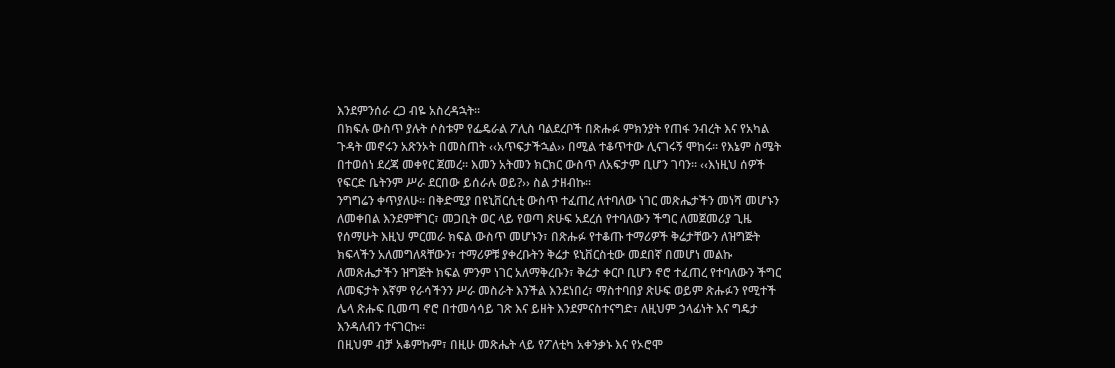እንደምንሰራ ረጋ ብዬ አስረዳኋት፡፡
በክፍሉ ውስጥ ያሉት ሶስቱም የፌዴራል ፖሊስ ባልደረቦች በጽሑፉ ምክንያት የጠፋ ንብረት እና የአካል ጉዳት መኖሩን አጽንኦት በመስጠት ‹‹አጥፍታችኋል›› በሚል ተቆጥተው ሊናገሩኝ ሞከሩ፡፡ የእኔም ስሜት በተወሰነ ደረጃ መቀየር ጀመረ፡፡ እመን አትመን ክርክር ውስጥ ለአፍታም ቢሆን ገባን፡፡ ‹‹እነዚህ ሰዎች የፍርድ ቤትንም ሥራ ደርበው ይሰራሉ ወይ?›› ስል ታዘብኩ፡፡
ንግግሬን ቀጥያለሁ፡፡ በቅድሚያ በዩኒቨርሲቲ ውስጥ ተፈጠረ ለተባለው ነገር መጽሔታችን መነሻ መሆኑን ለመቀበል እንደምቸገር፣ መጋቢት ወር ላይ የወጣ ጽሁፍ አደረሰ የተባለውን ችግር ለመጀመሪያ ጊዜ የሰማሁት እዚህ ምርመራ ክፍል ውስጥ መሆኑን፣ በጽሑፉ የተቆጡ ተማሪዎች ቅሬታቸውን ለዝግጅት ክፍላችን አለመግለጻቸውን፣ ተማሪዎቹ ያቀረቡትን ቅሬታ ዩኒቨርስቲው መደበኛ በመሆነ መልኩ ለመጽሔታችን ዝግጅት ክፍል ምንም ነገር አለማቅረቡን፣ ቅሬታ ቀርቦ ቢሆን ኖሮ ተፈጠረ የተባለውን ችግር ለመፍታት እኛም የራሳችንን ሥራ መስራት እንችል እንደነበረ፣ ማስተባበያ ጽሁፍ ወይም ጽሑፉን የሚተች ሌላ ጽሑፍ ቢመጣ ኖሮ በተመሳሳይ ገጽ እና ይዘት እንደምናስተናግድ፣ ለዚህም ኃላፊነት እና ግዴታ እንዳለብን ተናገርኩ፡፡
በዚህም ብቻ አቆምኩም፣ በዚሁ መጽሔት ላይ የፖለቲካ አቀንቃኑ እና የኦሮሞ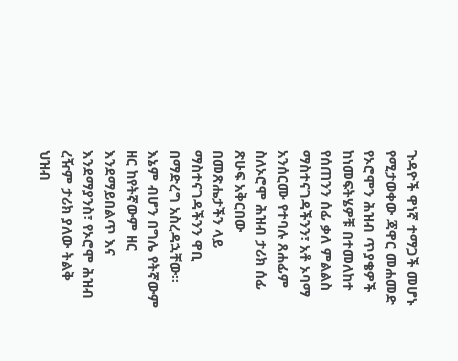ጉዳዮች ዋነኛ ተማጋች መሆኑ የሚታወቀው ጃዋር መሐመድ የኦሮሞን ሕዝብ ጥያቄዎች ከነመፍትሄዎቹ በተመለከተ የሰጠንን ሰፊ ቃለ ምልልስ ማስተናገዳችንን፣ አቶ ኦባማ አንሰርሙ የተባሉ ጸሐፊም ስለኦሮሞ ሕዝብ ታሪክ ሰፊ ጽሁፍ አቅርበው በመጽሔታችን ላይ ማስተናገዳችንን ዋቢ በማድረግ አስረዳኋቸው፡፡ እኔም ብሆን በግሌ የትኛውም ዘር ከየትኛውም ዘር እንደማይበልጥ እና እንደማያንስ፣ የኦሮሞ ሕዝብ ረዥም ታሪክ ያለው ትልቅ ህዝብ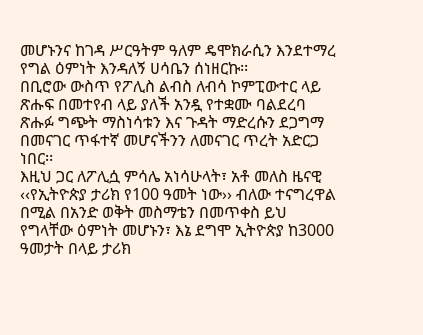መሆኑንና ከገዳ ሥርዓትም ዓለም ዴሞክራሲን እንደተማረ የግል ዕምነት እንዳለኝ ሀሳቤን ሰነዘርኩ፡፡
በቢሮው ውስጥ የፖሊስ ልብስ ለብሳ ኮምፒውተር ላይ ጽሑፍ በመተየብ ላይ ያለች አንዷ የተቋሙ ባልደረባ ጽሑፉ ግጭት ማስነሳቱን እና ጉዳት ማድረሱን ደጋግማ በመናገር ጥፋተኛ መሆናችንን ለመናገር ጥረት አድርጋ ነበር፡፡
እዚህ ጋር ለፖሊሷ ምሳሌ አነሳሁላት፣ አቶ መለስ ዜናዊ ‹‹የኢትዮጵያ ታሪክ የ100 ዓመት ነው›› ብለው ተናግረዋል በሚል በአንድ ወቅት መስማቴን በመጥቀስ ይህ የግላቸው ዕምነት መሆኑን፣ እኔ ደግሞ ኢትዮጵያ ከ3000 ዓመታት በላይ ታሪክ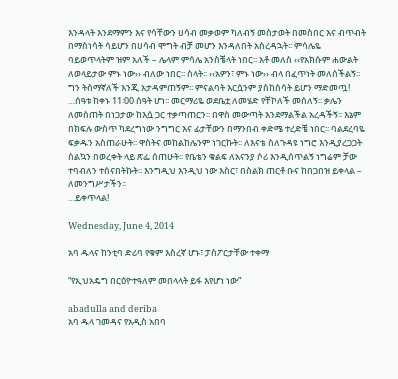እንዳላት እንደማምን እና የሳቸውን ሀሳብ መቃወም ካለብኝ መስታወት በመስበር እና ብጥብት በማስነሳት ሳይሆን በሀሳብ ሞግት ብቻ መሆን እንዳለበት አስረዳኋት፡፡ ምሳሌዬ ባይወጥላትም ዝም አለች – ሌላም ምሳሌ አንስቼላት ነበር፡፡ አቶ መለስ ‹‹የአክሱም ሐውልት ለወላይታው ምኑ ነው›› ብለው ነበር፡፡ ስላት፡፡ ‹‹አዎን፣ ምኑ ነው›› ብላ በፈጥነት መለሰችልኝ፡፡ ግን ትሰማኛለች እንጂ አታዳምጠኝም፡፡ ምናልባት እርሷንም ያስከስሳት ይሆን ማድመጧ!
…ሰዓቱ ከቀኑ 11፡00 ሰዓት ሆነ፡፡ መርማሪዬ ወደቤቷ ለመሄድ የቸኮለች መሰለኝ፡፡ ቃሌን ለመስጠት በነጋታው ከእሷ ጋር ተቃጣጠርን፡፡ በዋስ መውጣት እንደማልችል አረዳችኝ፡፡ እኔም በክፍሉ ውስጥ ካደረግነው ንግግር እና ፊታቸውን በማንበብ ቀድሜ ተረድቼ ነበር፡፡ ባልደረባዬ ፍቃዱን አስጠራሁት፡፡ ዋስትና መከልከሌንም ነገርኩት፡፡ ለእናቴ ስለጉዳዩ ነግሮ እንዲያረጋጋት ስልኳን በወረቀት ላይ ጽፌ ሰጠሁት፡፡ የቤቴን ቁልፍ ለአናንያ ሶሪ እንዲሰጥልኝ ነግሬም ቻው ተባብለን ተሰናበትኩት፡፡ እንግዲህ እንዲህ ነው እስር፣ በስልክ ጠርቶ ቡና ከበጋበዝ ይቀላል – ለመንግሥታችን፡፡
…ይቀጥላል!

Wednesday, June 4, 2014

አባ ዱላና ከንቲባ ድሪባ የቁም እስረኛ ሆኑ፣ ፓስፖርታቸው ተቀማ

“የኢህአዴግ በርዕዮተዓለም መበላላት ይፋ እየሆነ ነው”

abadulla and deriba
አባ ዱላ ገመዳና የአዲስ አበባ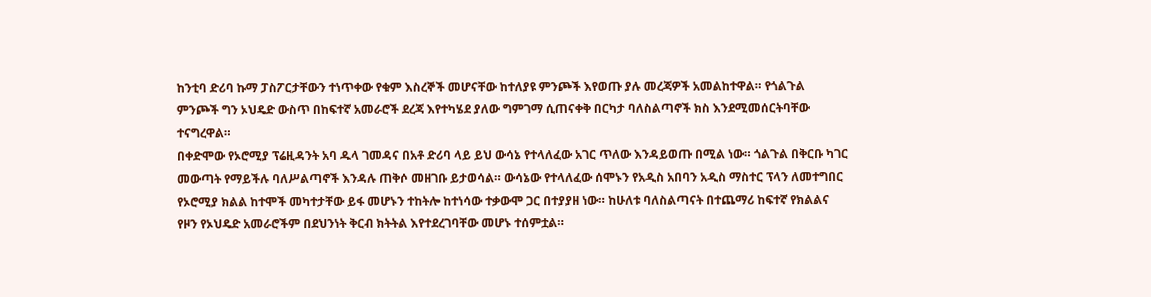ከንቲባ ድሪባ ኩማ ፓስፖርታቸውን ተነጥቀው የቁም እስረኞች መሆናቸው ከተለያዩ ምንጮች እየወጡ ያሉ መረጃዎች አመልከተዋል። የጎልጉል ምንጮች ግን ኦህዴድ ውስጥ በከፍተኛ አመራሮች ደረጃ እየተካሄደ ያለው ግምገማ ሲጠናቀቅ በርካታ ባለስልጣኖች ክስ እንደሚመሰርትባቸው ተናግረዋል።
በቀድሞው የኦሮሚያ ፕሬዚዳንት አባ ዱላ ገመዳና በአቶ ድሪባ ላይ ይህ ውሳኔ የተላለፈው አገር ጥለው እንዳይወጡ በሚል ነው። ጎልጉል በቅርቡ ካገር መውጣት የማይችሉ ባለሥልጣኖች እንዳሉ ጠቅሶ መዘገቡ ይታወሳል። ውሳኔው የተላለፈው ሰሞኑን የአዲስ አበባን አዲስ ማስተር ፕላን ለመተግበር የኦሮሚያ ክልል ከተሞች መካተታቸው ይፋ መሆኑን ተከትሎ ከተነሳው ተቃውሞ ጋር በተያያዘ ነው። ከሁለቱ ባለስልጣናት በተጨማሪ ከፍተኛ የክልልና የዞን የኦህዴድ አመራሮችም በደህንነት ቅርብ ክትትል እየተደረገባቸው መሆኑ ተሰምቷል።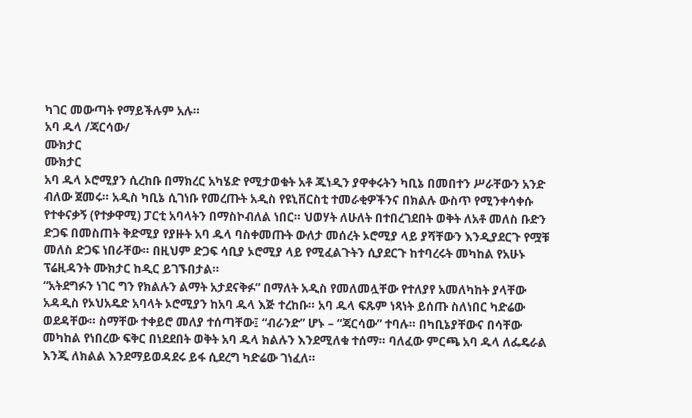ካገር መውጣት የማይችሉም አሉ።
አባ ዱላ /ጃርሳው/
ሙክታር
ሙክታር
አባ ዱላ ኦሮሚያን ሲረከቡ በማክረር አካሄድ የሚታወቁት አቶ ጁነዲን ያዋቀሩትን ካቢኔ በመበተን ሥራቸውን አንድ ብለው ጀመሩ። አዲስ ካቢኔ ሲገነቡ የመረጡት አዲስ የዩኒቨርስቲ ተመራቂዎችንና በክልሉ ውስጥ የሚንቀሳቀሱ የተቀናቃኝ (የተቃዋሚ) ፓርቲ አባላትን በማስኮብለል ነበር። ህወሃት ለሁለት በተበረገደበት ወቅት ለአቶ መለስ ቡድን ድጋፍ በመስጠት ቅድሚያ የያዙት አባ ዱላ ባስቀመጡት ውለታ መሰረት ኦሮሚያ ላይ ያሻቸውን እንዲያደርጉ የሟቹ መለስ ድጋፍ ነበራቸው። በዚህም ድጋፍ ሳቢያ ኦሮሚያ ላይ የሚፈልጉትን ሲያደርጉ ከተባረሩት መካከል የአሁኑ ፕሬዚዳንት ሙክታር ከዲር ይገኙበታል።
“አትደግፉን ነገር ግን የክልሉን ልማት አታደናቅፉ” በማለት አዲስ የመለመሏቸው የተለያየ አመለካከት ያላቸው አዳዲስ የኦህአዴድ አባላት ኦሮሚያን ከአባ ዱላ እጅ ተረከቡ። አባ ዱላ ፍጹም ነጻነት ይሰጡ ስለነበር ካድሬው ወደዳቸው። ስማቸው ተቀይሮ መለያ ተሰጣቸው፤ “ብራንድ” ሆኑ – “ጃርሳው” ተባሉ። በካቢኔያቸውና በሳቸው መካከል የነበረው ፍቅር በነደደበት ወቅት አባ ዱላ ክልሉን እንደሚለቁ ተሰማ። ባለፈው ምርጫ አባ ዱላ ለፌዴራል እንጂ ለክልል እንደማይወዳደሩ ይፋ ሲደረግ ካድሬው ገነፈለ።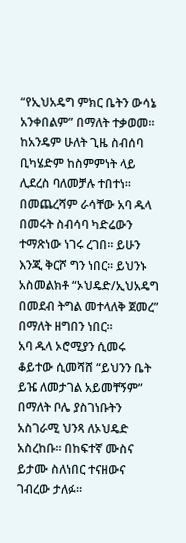“የኢህአዴግ ምክር ቤትን ውሳኔ አንቀበልም” በማለት ተቃወመ። ከአንዴም ሁለት ጊዜ ስብሰባ ቢካሄድም ከስምምነት ላይ ሊደረስ ባለመቻሉ ተበተነ። በመጨረሻም ራሳቸው አባ ዱላ በመሩት ስብሳባ ካድሬውን ተማጽነው ነገሩ ረገበ። ይሁን እንጂ ቅርሾ ግን ነበር። ይህንኑ አስመልክቶ “ኦህዴድ/ኢህአዴግ በመደብ ትግል መተላለቅ ጀመረ” በማለት ዘግበን ነበር።
አባ ዱላ ኦሮሚያን ሲመሩ ቆይተው ሲመሻሸ “ይህንን ቤት ይዤ ለመታገል አይመቸኝም” በማለት ቦሌ ያስገነቡትን አስገራሚ ህንጻ ለኦህዴድ አስረከቡ። በከፍተኛ ሙስና ይታሙ ስለነበር ተናዘውና ገብረው ታለፉ።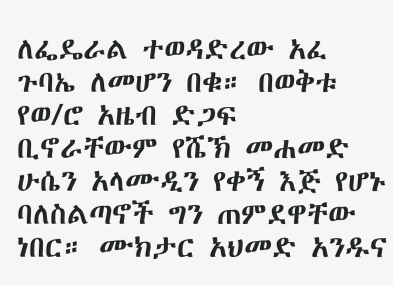ለፌዴራል ተወዳድረው አፈ ጉባኤ ለመሆን በቁ። በወቅቱ የወ/ሮ አዜብ ድጋፍ ቢኖራቸውም የሼኽ መሐመድ ሁሴን አላሙዲን የቀኝ እጅ የሆኑ ባለስልጣኖች ግን ጠምደዋቸው ነበር። ሙክታር አህመድ አንዱና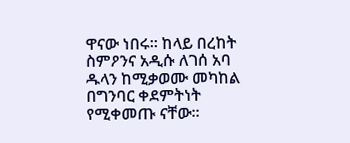ዋናው ነበሩ። ከላይ በረከት ስምዖንና አዲሱ ለገሰ አባ ዱላን ከሚቃወሙ መካከል በግንባር ቀደምትነት የሚቀመጡ ናቸው።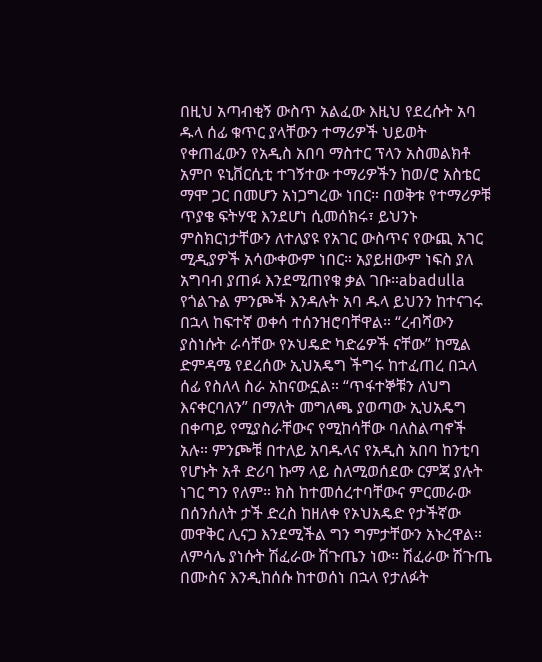በዚህ አጣብቂኝ ውስጥ አልፈው እዚህ የደረሱት አባ ዱላ ሰፊ ቁጥር ያላቸውን ተማሪዎች ህይወት የቀጠፈውን የአዲስ አበባ ማስተር ፕላን አስመልክቶ አምቦ ዩኒቨርሲቲ ተገኝተው ተማሪዎችን ከወ/ሮ አስቴር ማሞ ጋር በመሆን አነጋግረው ነበር። በወቅቱ የተማሪዎቹ ጥያቄ ፍትሃዊ እንደሆነ ሲመሰክሩ፣ ይህንኑ ምስክርነታቸውን ለተለያዩ የአገር ውስጥና የውጪ አገር ሚዲያዎች አሳውቀውም ነበር። አያይዘውም ነፍስ ያለ አግባብ ያጠፉ እንደሚጠየቁ ቃል ገቡ።abadulla
የጎልጉል ምንጮች እንዳሉት አባ ዱላ ይህንን ከተናገሩ በኋላ ከፍተኛ ወቀሳ ተሰንዝሮባቸዋል። “ረብሻውን ያስነሱት ራሳቸው የኦህዴድ ካድሬዎች ናቸው” ከሚል ድምዳሜ የደረሰው ኢህአዴግ ችግሩ ከተፈጠረ በኋላ ሰፊ የስለላ ስራ አከናውኗል። “ጥፋተኞቹን ለህግ እናቀርባለን” በማለት መግለጫ ያወጣው ኢህአዴግ በቀጣይ የሚያስራቸውና የሚከሳቸው ባለስልጣኖች አሉ። ምንጮቹ በተለይ አባዱላና የአዲስ አበባ ከንቲባ የሆኑት አቶ ድሪባ ኩማ ላይ ስለሚወሰደው ርምጃ ያሉት ነገር ግን የለም። ክስ ከተመሰረተባቸውና ምርመራው በሰንሰለት ታች ድረስ ከዘለቀ የኦህአዴድ የታችኛው መዋቅር ሊናጋ እንደሚችል ግን ግምታቸውን አኑረዋል። ለምሳሌ ያነሱት ሽፈራው ሽጉጤን ነው። ሽፈራው ሽጉጤ በሙስና እንዲከሰሱ ከተወሰነ በኋላ የታለፉት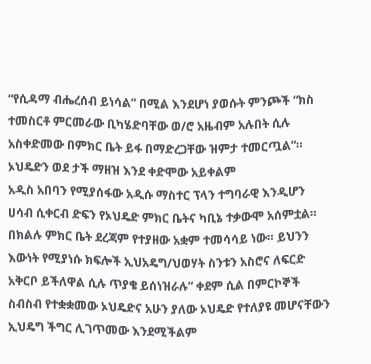“የሲዳማ ብሔረሰብ ይነሳል” በሚል እንደሆነ ያወሱት ምንጮች “ክስ ተመስርቶ ምርመራው ቢካሄድባቸው ወ/ሮ አዜብም አሉበት ሲሉ አስቀድመው በምክር ቤት ይፋ በማድረጋቸው ዝምታ ተመርጧል”።
ኦህዴድን ወደ ታች ማዘዝ እንደ ቀድሞው አይቀልም
አዲስ አበባን የሚያሰፋው አዲሱ ማስተር ፕላን ተግባራዊ እንዲሆን ሀሳብ ሲቀርብ ድፍን የኦህዴድ ምክር ቤትና ካቢኔ ተቃውሞ አሰምቷል። በክልሉ ምክር ቤት ደረጃም የተያዘው አቋም ተመሳሳይ ነው። ይህንን እውነት የሚያነሱ ክፍሎች ኢህአዴግ/ህወሃት ስንቱን አስሮና ለፍርድ አቅርቦ ይችለዋል ሲሉ ጥያቄ ይሰነዝራሉ” ቀደም ሲል በምርኮኞች ስብስብ የተቋቋመው ኦህዴድና አሁን ያለው ኦህዴድ የተለያዩ መሆናቸውን ኢህዴግ ችግር ሊገጥመው እንደሚችልም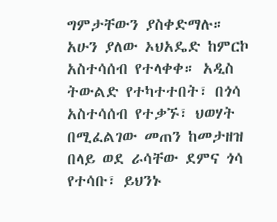ግምታቸውን ያስቀድማሉ።
አሁን ያለው ኦህአዴድ ከምርኮ አስተሳሰብ የተላቀቀ። አዲስ ትውልድ የተካተተበት፣ በጎሳ አስተሳሰብ የተቃኙ፣ ህወሃት በሚፈልገው መጠን ከመታዘዝ በላይ ወደ ራሳቸው ደምና ጎሳ የተሳቡ፣ ይህንኑ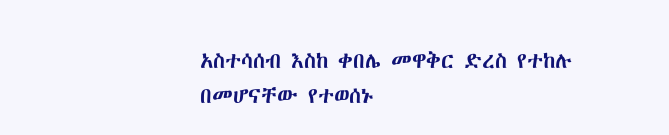አስተሳሰብ እስከ ቀበሌ መዋቅር ድረስ የተከሉ በመሆናቸው የተወሰኑ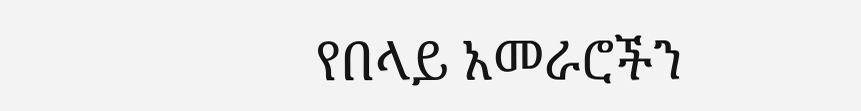የበላይ አመራሮችን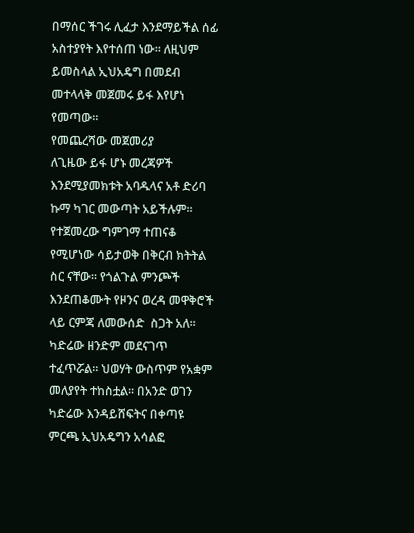በማሰር ችገሩ ሊፈታ እንደማይችል ሰፊ አስተያየት እየተሰጠ ነው። ለዚህም ይመስላል ኢህአዴግ በመደብ መተላላቅ መጀመሩ ይፋ እየሆነ የመጣው።
የመጨረሻው መጀመሪያ
ለጊዜው ይፋ ሆኑ መረጃዎች እንደሚያመክቱት አባዱላና አቶ ድሪባ ኩማ ካገር መውጣት አይችሉም። የተጀመረው ግምገማ ተጠናቆ የሚሆነው ሳይታወቅ በቅርብ ክትትል ስር ናቸው። የጎልጉል ምንጮች እንደጠቆሙት የዞንና ወረዳ መዋቅሮች ላይ ርምጃ ለመውሰድ  ስጋት አለ። ካድሬው ዘንድም መደናገጥ ተፈጥሯል። ህወሃት ውስጥም የአቋም መለያየት ተከስቷል፡፡ በአንድ ወገን ካድሬው እንዳይሸፍትና በቀጣዩ ምርጫ ኢህአዴግን አሳልፎ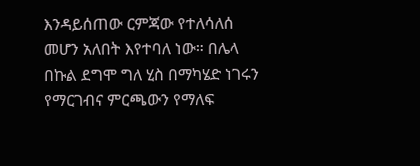እንዳይሰጠው ርምጃው የተለሳለሰ መሆን አለበት እየተባለ ነው። በሌላ በኩል ደግሞ ግለ ሂስ በማካሄድ ነገሩን የማርገብና ምርጫውን የማለፍ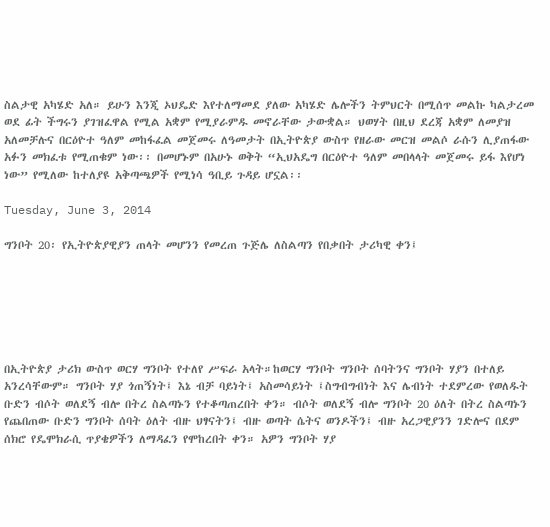ስልታዊ አካሄድ አለ። ይሁን እንጂ ኦህዴድ እየተለማመደ ያለው አካሄድ ሌሎችን ትምህርት በሚሰጥ መልኩ ካልታረመ ወደ ፊት ችግሩን ያገዝፈዋል የሚል አቋም የሚያራምዱ መኖራቸው ታውቋል። ህወሃት በዚህ ደረጃ አቋም ለመያዝ አለመቻሉና በርዕዮተ ዓለም መከፋፈል መጀመሩ ለዓመታት በኢትዮጵያ ውስጥ የዘራው መርዝ መልሶ ራሱን ሊያጠፋው አፉን መክፈቱ የሚጠቁም ነው፡፡ በመሆኑም በአሁኑ ወቅት “ኢህአዴግ በርዕዮተ ዓለም መበላላት መጀመሩ ይፋ እየሆነ ነው” የሚለው ከተለያዩ አቅጣጫዎች የሚነሳ ዓቢይ ጉዳይ ሆኗል፡፡

Tuesday, June 3, 2014

ግንቦት 20፡ የኢትዮጵያዊያን ጠላት መሆንን የመረጠ ጉጅሌ ለስልጣን የበቃበት ታሪካዊ ቀን፤






በኢትዮጵያ ታሪክ ውስጥ ወርሃ ግንቦት የተለየ ሥፍራ አላት።ከወርሃ ግንቦት ግንቦት ሰባትንና ግንቦት ሃያን በተለይ አንረሳቸውም። ግንቦት ሃያ ጎጠኝነት፤ እኔ ብቻ ባይነት፤ አስመሳይነት ፤ስግብግብነት እና ሌብነት ተደምረው የወለዱት ቡድን ብሶት ወለደኝ ብሎ በትረ ስልጣኑን የተቆጣጠረበት ቀን። ብሶት ወለደኝ ብሎ ግንቦት 20 ዕለት በትረ ስልጣኑን የጨበጠው ቡድን ግንቦት ሰባት ዕለት ብዙ ህፃናትን፤ ብዙ ወጣት ሴትና ወንዶችን፤ ብዙ አረጋዊያንን ገድሎና በደም ሰክሮ የዴሞክራሲ ጥያቄዎችን ለማዳፈን የሞከረበት ቀን። አዎን ግንቦት ሃያ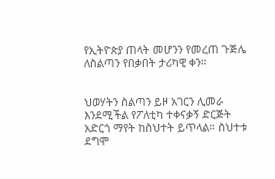የኢትዮጵያ ጠላት መሆንን የመረጠ ጉጅሌ ለስልጣን የበቃበት ታሪካዊ ቀን።


ህወሃትን ስልጣን ይዞ አገርን ሊመራ እንደሚችል የፖለቲካ ተቀናቃኝ ድርጅት አድርጎ ማየት ከስህተት ይጥላል። ስህተቱ ደግሞ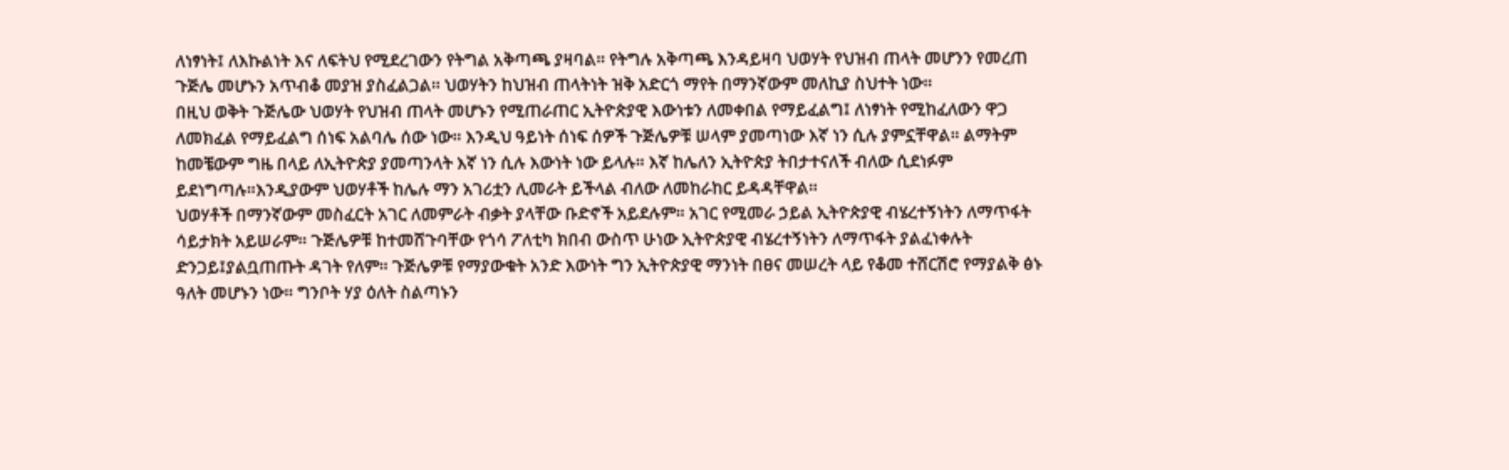ለነፃነት፤ ለእኩልነት እና ለፍትህ የሚደረገውን የትግል አቅጣጫ ያዛባል። የትግሉ አቅጣጫ እንዳይዛባ ህወሃት የህዝብ ጠላት መሆንን የመረጠ ጉጅሌ መሆኑን አጥብቆ መያዝ ያስፈልጋል። ህወሃትን ከህዝብ ጠላትነት ዝቅ አድርጎ ማየት በማንኛውም መለኪያ ስህተት ነው።
በዚህ ወቅት ጉጅሌው ህወሃት የህዝብ ጠላት መሆኑን የሚጠራጠር ኢትዮጵያዊ እውነቱን ለመቀበል የማይፈልግ፤ ለነፃነት የሚከፈለውን ዋጋ ለመክፈል የማይፈልግ ሰነፍ አልባሌ ሰው ነው። እንዲህ ዓይነት ሰነፍ ሰዎች ጉጅሌዎቹ ሠላም ያመጣነው እኛ ነን ሲሉ ያምኗቸዋል። ልማትም ከመቼውም ግዜ በላይ ለኢትዮጵያ ያመጣንላት እኛ ነን ሲሉ እውነት ነው ይላሉ። እኛ ከሌለን ኢትዮጵያ ትበታተናለች ብለው ሲደነፉም ይደነግጣሉ።እንዲያውም ህወሃቶች ከሌሉ ማን አገሪቷን ሊመራት ይችላል ብለው ለመከራከር ይዳዳቸዋል።
ህወሃቶች በማንኛውም መስፈርት አገር ለመምራት ብቃት ያላቸው ቡድኖች አይደሉም። አገር የሚመራ ኃይል ኢትዮጵያዊ ብሄረተኝነትን ለማጥፋት ሳይታክት አይሠራም። ጉጅሌዎቹ ከተመሸጉባቸው የጎሳ ፖለቲካ ክበብ ውስጥ ሁነው ኢትዮጵያዊ ብሄረተኝነትን ለማጥፋት ያልፈነቀሉት ድንጋይ፤ያልቧጠጡት ዳገት የለም። ጉጅሌዎቹ የማያውቁት አንድ እውነት ግን ኢትዮጵያዊ ማንነት በፀና መሠረት ላይ የቆመ ተሸርሽሮ የማያልቅ ፅኑ ዓለት መሆኑን ነው። ግንቦት ሃያ ዕለት ስልጣኑን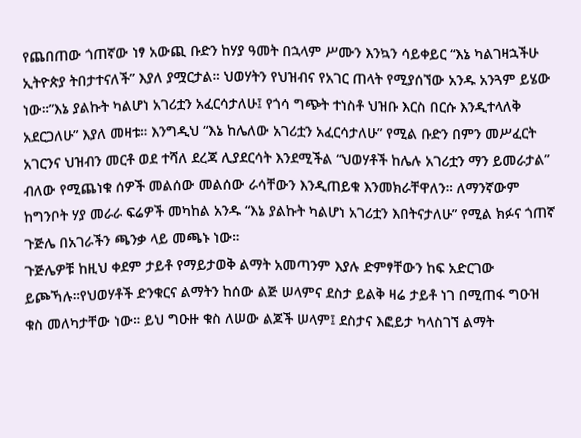የጨበጠው ጎጠኛው ነፃ አውጪ ቡድን ከሃያ ዓመት በኋላም ሥሙን እንኳን ሳይቀይር “እኔ ካልገዛኋችሁ ኢትዮጵያ ትበታተናለች” እያለ ያሟርታል። ህወሃትን የህዝብና የአገር ጠላት የሚያሰኘው አንዱ አንጓም ይሄው ነው።”እኔ ያልኩት ካልሆነ አገሪቷን አፈርሳታለሁ፤ የጎሳ ግጭት ተነስቶ ህዝቡ እርስ በርሱ እንዲተላለቅ አደርጋለሁ” እያለ መዛቱ። እንግዲህ “እኔ ከሌለው አገሪቷን አፈርሳታለሁ” የሚል ቡድን በምን መሥፈርት አገርንና ህዝብን መርቶ ወደ ተሻለ ደረጃ ሊያደርሳት እንደሚችል “ህወሃቶች ከሌሉ አገሪቷን ማን ይመራታል” ብለው የሚጨነቁ ሰዎች መልሰው መልሰው ራሳቸውን እንዲጠይቁ እንመክራቸዋለን። ለማንኛውም ከግንቦት ሃያ መራራ ፍሬዎች መካከል አንዱ “እኔ ያልኩት ካልሆነ አገሪቷን እበትናታለሁ” የሚል ክፉና ጎጠኛ ጉጅሌ በአገራችን ጫንቃ ላይ መጫኑ ነው።
ጉጅሌዎቹ ከዚህ ቀደም ታይቶ የማይታወቅ ልማት አመጣንም እያሉ ድምፃቸውን ከፍ አድርገው ይጮኻሉ።የህወሃቶች ድንቁርና ልማትን ከሰው ልጅ ሠላምና ደስታ ይልቅ ዛሬ ታይቶ ነገ በሚጠፋ ግዑዝ ቁስ መለካታቸው ነው። ይህ ግዑዙ ቁስ ለሠው ልጆች ሠላም፤ ደስታና እፎይታ ካላስገኘ ልማት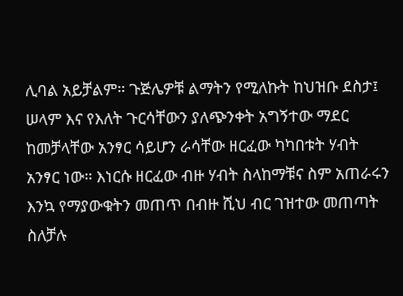ሊባል አይቻልም። ጉጅሌዎቹ ልማትን የሚለኩት ከህዝቡ ደስታ፤ ሠላም እና የእለት ጉርሳቸውን ያለጭንቀት አግኝተው ማደር ከመቻላቸው አንፃር ሳይሆን ራሳቸው ዘርፈው ካካበቱት ሃብት አንፃር ነው። እነርሱ ዘርፈው ብዙ ሃብት ስላከማቹና ስም አጠራሩን እንኳ የማያውቁትን መጠጥ በብዙ ሺህ ብር ገዝተው መጠጣት ስለቻሉ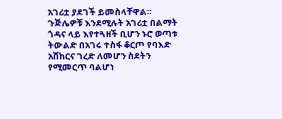አገሪቷ ያደገች ይመስላቸዋል። ጉጅሌዎቹ እንደሚሉት አገሪቷ በልማት ጎዳና ላይ እየተጓዘች ቢሆን ኑሮ ወጣቱ ትውልድ በአገሩ ተስፋ ቆርጦ የባእድ አሸከርና ገረድ ለመሆን ስደትን የሚመርጥ ባልሆነ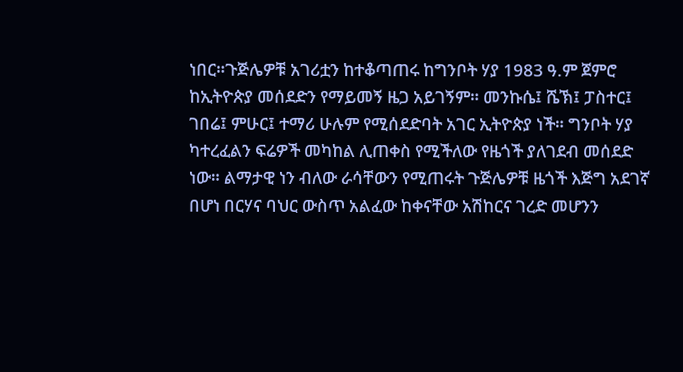ነበር።ጉጅሌዎቹ አገሪቷን ከተቆጣጠሩ ከግንቦት ሃያ 1983 ዓ.ም ጀምሮ ከኢትዮጵያ መሰደድን የማይመኝ ዜጋ አይገኝም። መንኩሴ፤ ሼኽ፤ ፓስተር፤ ገበሬ፤ ምሁር፤ ተማሪ ሁሉም የሚሰደድባት አገር ኢትዮጵያ ነች። ግንቦት ሃያ ካተረፈልን ፍሬዎች መካከል ሊጠቀስ የሚችለው የዜጎች ያለገደብ መሰደድ ነው። ልማታዊ ነን ብለው ራሳቸውን የሚጠሩት ጉጅሌዎቹ ዜጎች እጅግ አደገኛ በሆነ በርሃና ባህር ውስጥ አልፈው ከቀናቸው አሽከርና ገረድ መሆንን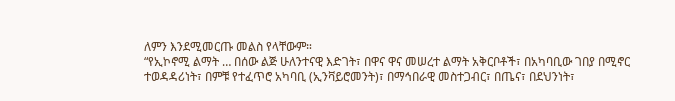ለምን እንደሚመርጡ መልስ የላቸውም።
“የኢኮኖሚ ልማት … በሰው ልጅ ሁለንተናዊ እድገት፣ በዋና ዋና መሠረተ ልማት አቅርቦቶች፣ በአካባቢው ገበያ በሚኖር ተወዳዳሪነት፣ በምቹ የተፈጥሮ አካባቢ (ኢንቫይሮመንት)፣ በማኅበራዊ መስተጋብር፣ በጤና፣ በደህንነት፣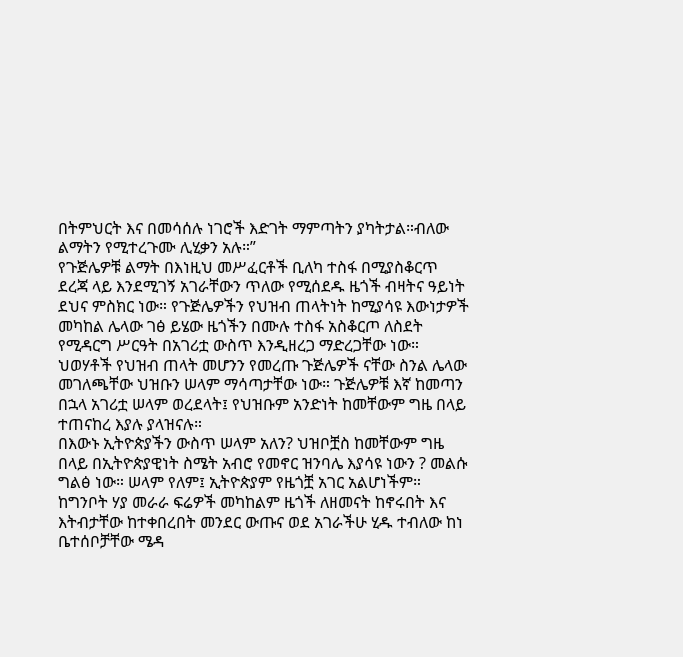በትምህርት እና በመሳሰሉ ነገሮች እድገት ማምጣትን ያካትታል።ብለው ልማትን የሚተረጉሙ ሊሂቃን አሉ።”
የጉጅሌዎቹ ልማት በእነዚህ መሥፈርቶች ቢለካ ተስፋ በሚያስቆርጥ ደረጃ ላይ እንደሚገኝ አገራቸውን ጥለው የሚሰደዱ ዜጎች ብዛትና ዓይነት ደህና ምስክር ነው። የጉጅሌዎችን የህዝብ ጠላትነት ከሚያሳዩ እውነታዎች መካከል ሌላው ገፅ ይሄው ዜጎችን በሙሉ ተስፋ አስቆርጦ ለስደት የሚዳርግ ሥርዓት በአገሪቷ ውስጥ እንዲዘረጋ ማድረጋቸው ነው።
ህወሃቶች የህዝብ ጠላት መሆንን የመረጡ ጉጅሌዎች ናቸው ስንል ሌላው መገለጫቸው ህዝቡን ሠላም ማሳጣታቸው ነው። ጉጅሌዎቹ እኛ ከመጣን በኋላ አገሪቷ ሠላም ወረደላት፤ የህዝቡም አንድነት ከመቸውም ግዜ በላይ ተጠናከረ እያሉ ያላዝናሉ።
በእውኑ ኢትዮጵያችን ውስጥ ሠላም አለን? ህዝቦቿስ ከመቸውም ግዜ በላይ በኢትዮጵያዊነት ስሜት አብሮ የመኖር ዝንባሌ እያሳዩ ነውን ? መልሱ ግልፅ ነው። ሠላም የለም፤ ኢትዮጵያም የዜጎቿ አገር አልሆነችም።
ከግንቦት ሃያ መራራ ፍሬዎች መካከልም ዜጎች ለዘመናት ከኖሩበት እና እትብታቸው ከተቀበረበት መንደር ውጡና ወደ አገራችሁ ሂዱ ተብለው ከነ ቤተሰቦቻቸው ሜዳ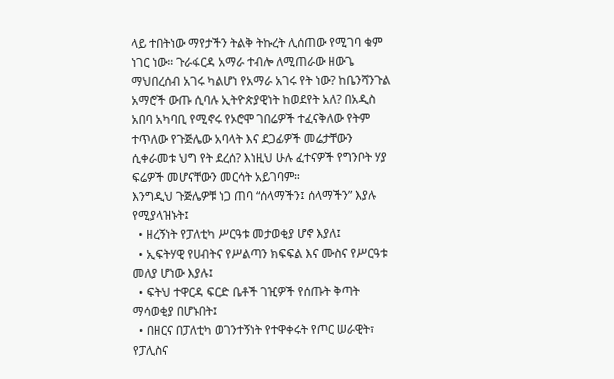ላይ ተበትነው ማየታችን ትልቅ ትኩረት ሊሰጠው የሚገባ ቁም ነገር ነው። ጉራፋርዳ አማራ ተብሎ ለሚጠራው ዘውጌ ማህበረሰብ አገሩ ካልሆነ የአማራ አገሩ የት ነው? ከቤንሻንጉል አማሮች ውጡ ሲባሉ ኢትዮጵያዊነት ከወደየት አለ? በአዲስ አበባ አካባቢ የሚኖሩ የኦሮሞ ገበሬዎች ተፈናቅለው የትም ተጥለው የጉጅሌው አባላት እና ደጋፊዎች መሬታቸውን ሲቀራመቱ ህግ የት ደረሰ? እነዚህ ሁሉ ፈተናዎች የግንቦት ሃያ ፍሬዎች መሆናቸውን መርሳት አይገባም።
እንግዲህ ጉጅሌዎቹ ነጋ ጠባ “ሰላማችን፤ ሰላማችን” እያሉ የሚያላዝኑት፤
  • ዘረኝነት የፓለቲካ ሥርዓቱ መታወቂያ ሆኖ እያለ፤
  • ኢፍትሃዊ የሀብትና የሥልጣን ክፍፍል እና ሙስና የሥርዓቱ መለያ ሆነው እያሉ፤
  • ፍትህ ተዋርዳ ፍርድ ቤቶች ገዢዎች የሰጡት ቅጣት ማሳወቂያ በሆኑበት፤
  • በዘርና በፓለቲካ ወገንተኝነት የተዋቀሩት የጦር ሠራዊት፣ የፓሊስና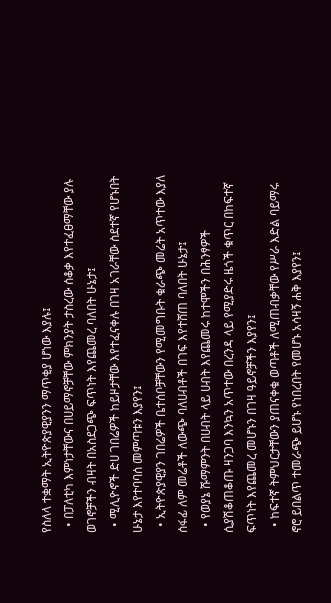የስለላ ተቋማት ኢትዮጵያዊያንን ማጥቂያ ሆነው እያሉ፤
  • በፓለቲካ እምነታቸውና በሀይማኖቻቸው ምክንያት ታስረው ሰቆቃ እየተፈፀማቸው ያሉ ወገኖቻችን ብዛት በአስደጋጭ ፍጥነት እየጨመረ ባለበት ሁኔታ፤
  • ሚሊዮኖች ድሀ ገበሬዎች ከይዞታቸው እየተፈናቀሉ በገዛ አገራቸው ስደተኛ የሆኑበት ሁኔታ እየተባባሰ መምጣቱን እያየን፤
  • ኢትዮጵያዊያን ገበሬዎች ቤተሰቦቻቸውን የሚመግቡት ቁራጭ መሬት አጥተው እያለ ሰፋፊ ለም መሬቶች ለውጭ ባለሀብቶች በገፍ እየተሸጠ ባለበት ሁኔታ፤
  • የወያኔ ሹማምንት በሀብት ላይ ሀብት እየጨመሩ ከተሞችን በሕንፃዎች ሲያሽቆጠቆጡ ዛንጋባ እንኳን አጥተው በረንዳ ላይ የሚያድሩ ዜጎች ቁጥር በከፍተኛ ፍጥነት እየጨመረ መሆኑን በገዛ ዓይኖቻችን እያየን፤
  • ከፍተኛ ትምህርታቸውን ያጠናቀቁ ወጣቶች ለሚጠብቃቸው የሥራ እድል ባይማሩ ኖሮ ይበልጥ ተመራጭ ይሆኑ የነበረበት የመሆኑ አሳዛኝ ሐቅ እያየን፤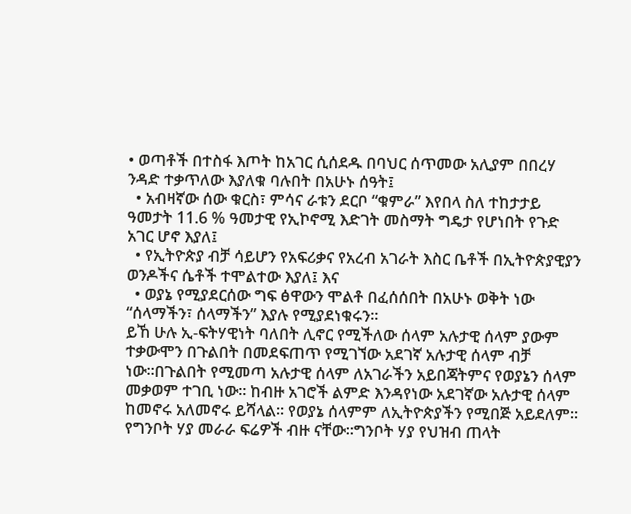• ወጣቶች በተስፋ እጦት ከአገር ሲሰደዱ በባህር ሰጥመው አሊያም በበረሃ ንዳድ ተቃጥለው እያለቁ ባሉበት በአሁኑ ሰዓት፤
  • አብዛኛው ሰው ቁርስ፣ ምሳና ራቱን ደርቦ “ቁምራ” እየበላ ስለ ተከታታይ ዓመታት 11.6 % ዓመታዊ የኢኮኖሚ እድገት መስማት ግዴታ የሆነበት የጉድ አገር ሆኖ እያለ፤
  • የኢትዮጵያ ብቻ ሳይሆን የአፍሪቃና የአረብ አገራት እስር ቤቶች በኢትዮጵያዊያን ወንዶችና ሴቶች ተሞልተው እያለ፤ እና
  • ወያኔ የሚያደርሰው ግፍ ፅዋውን ሞልቶ በፈሰሰበት በአሁኑ ወቅት ነው “ሰላማችን፣ ሰላማችን” እያሉ የሚያደነቁሩን።
ይኸ ሁሉ ኢ-ፍትሃዊነት ባለበት ሊኖር የሚችለው ሰላም አሉታዊ ሰላም ያውም ተቃውሞን በጉልበት በመደፍጠጥ የሚገኘው አደገኛ አሉታዊ ሰላም ብቻ ነው።በጉልበት የሚመጣ አሉታዊ ሰላም ለአገራችን አይበጃትምና የወያኔን ሰላም መቃወም ተገቢ ነው። ከብዙ አገሮች ልምድ እንዳየነው አደገኛው አሉታዊ ሰላም ከመኖሩ አለመኖሩ ይሻላል። የወያኔ ሰላምም ለኢትዮጵያችን የሚበጅ አይደለም።
የግንቦት ሃያ መራራ ፍሬዎች ብዙ ናቸው።ግንቦት ሃያ የህዝብ ጠላት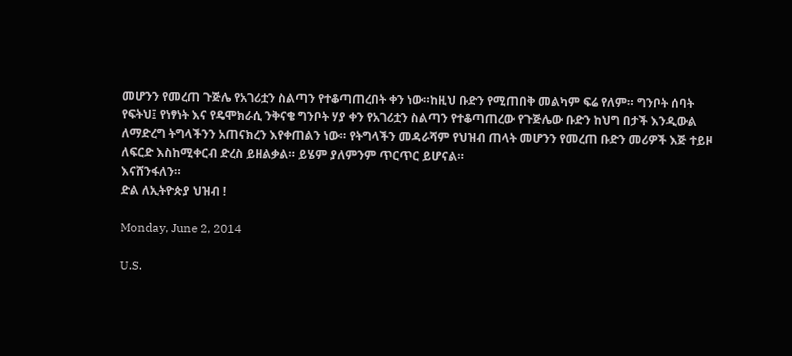መሆንን የመረጠ ጉጅሌ የአገሪቷን ስልጣን የተቆጣጠረበት ቀን ነው።ከዚህ ቡድን የሚጠበቅ መልካም ፍሬ የለም። ግንቦት ሰባት የፍትህ፤ የነፃነት እና የዴሞክራሲ ንቅናቄ ግንቦት ሃያ ቀን የአገሪቷን ስልጣን የተቆጣጠረው የጉጅሌው ቡድን ከህግ በታች እንዲውል ለማድረግ ትግላችንን አጠናክረን እየቀጠልን ነው። የትግላችን መዳራሻም የህዝብ ጠላት መሆንን የመረጠ ቡድን መሪዎች እጅ ተይዞ ለፍርድ እስከሚቀርብ ድረስ ይዘልቃል። ይሄም ያለምንም ጥርጥር ይሆናል።
እናሸንፋለን።
ድል ለኢትዮጵያ ህዝብ !

Monday, June 2, 2014

U.S.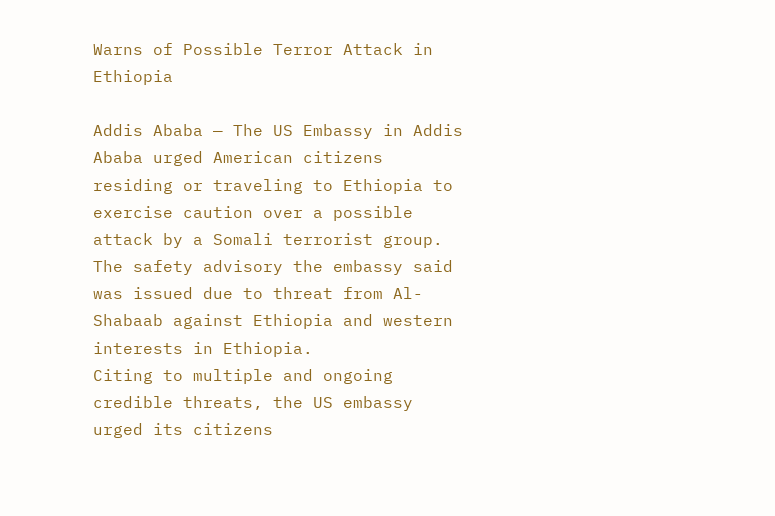Warns of Possible Terror Attack in Ethiopia

Addis Ababa — The US Embassy in Addis Ababa urged American citizens residing or traveling to Ethiopia to exercise caution over a possible attack by a Somali terrorist group.
The safety advisory the embassy said was issued due to threat from Al-Shabaab against Ethiopia and western interests in Ethiopia.
Citing to multiple and ongoing credible threats, the US embassy urged its citizens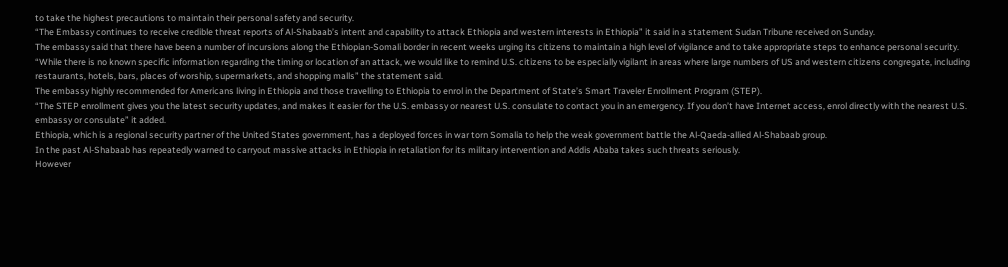to take the highest precautions to maintain their personal safety and security.
“The Embassy continues to receive credible threat reports of Al-Shabaab’s intent and capability to attack Ethiopia and western interests in Ethiopia” it said in a statement Sudan Tribune received on Sunday.
The embassy said that there have been a number of incursions along the Ethiopian-Somali border in recent weeks urging its citizens to maintain a high level of vigilance and to take appropriate steps to enhance personal security.
“While there is no known specific information regarding the timing or location of an attack, we would like to remind U.S. citizens to be especially vigilant in areas where large numbers of US and western citizens congregate, including restaurants, hotels, bars, places of worship, supermarkets, and shopping malls” the statement said.
The embassy highly recommended for Americans living in Ethiopia and those travelling to Ethiopia to enrol in the Department of State’s Smart Traveler Enrollment Program (STEP).
“The STEP enrollment gives you the latest security updates, and makes it easier for the U.S. embassy or nearest U.S. consulate to contact you in an emergency. If you don’t have Internet access, enrol directly with the nearest U.S. embassy or consulate” it added.
Ethiopia, which is a regional security partner of the United States government, has a deployed forces in war torn Somalia to help the weak government battle the Al-Qaeda-allied Al-Shabaab group.
In the past Al-Shabaab has repeatedly warned to carryout massive attacks in Ethiopia in retaliation for its military intervention and Addis Ababa takes such threats seriously.
However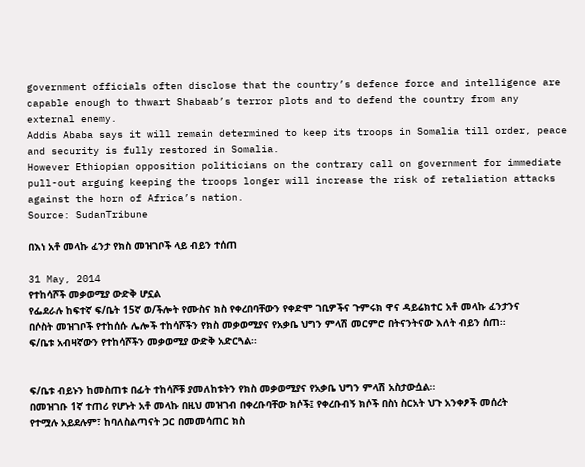government officials often disclose that the country’s defence force and intelligence are capable enough to thwart Shabaab’s terror plots and to defend the country from any external enemy.
Addis Ababa says it will remain determined to keep its troops in Somalia till order, peace and security is fully restored in Somalia.
However Ethiopian opposition politicians on the contrary call on government for immediate pull-out arguing keeping the troops longer will increase the risk of retaliation attacks against the horn of Africa’s nation.
Source: SudanTribune

በእነ አቶ መላኩ ፈንታ የክስ መዝገቦች ላይ ብይን ተሰጠ

31 May, 2014
የተከሳሾች መቃወሚያ ውድቅ ሆኗል
የፌደራሉ ከፍተኛ ፍ/ቤት 15ኛ ወ/ችሎት የሙስና ክስ የቀረበባቸውን የቀድሞ ገቢዎችና ጉምሩክ ዋና ዳይሬክተር አቶ መላኩ ፈንታንና በሶስት መዝገቦች የተከሰሱ ሌሎች ተከሳሾችን የክስ መቃወሚያና የአቃቤ ህግን ምላሽ መርምሮ በትናንትናው እለት ብይን ሰጠ፡፡ ፍ/ቤቱ አብዛኛውን የተከሳሾችን መቃወሚያ ውድቅ አድርጓል፡፡


ፍ/ቤቱ ብይኑን ከመስጠቱ በፊት ተከሳሾቹ ያመለከቱትን የክስ መቃወሚያና የአቃቤ ህግን ምላሽ አስታውሷል፡፡
በመዝገቡ 1ኛ ተጠሪ የሆኑት አቶ መላኩ በዚህ መዝገብ በቀረቡባቸው ክሶች፤ የቀረቡብኝ ክሶች በስነ ስርአት ህጉ አንቀፆች መሰረት የተሟሉ አይደሉም፣ ከባለስልጣናት ጋር በመመሳጠር ክስ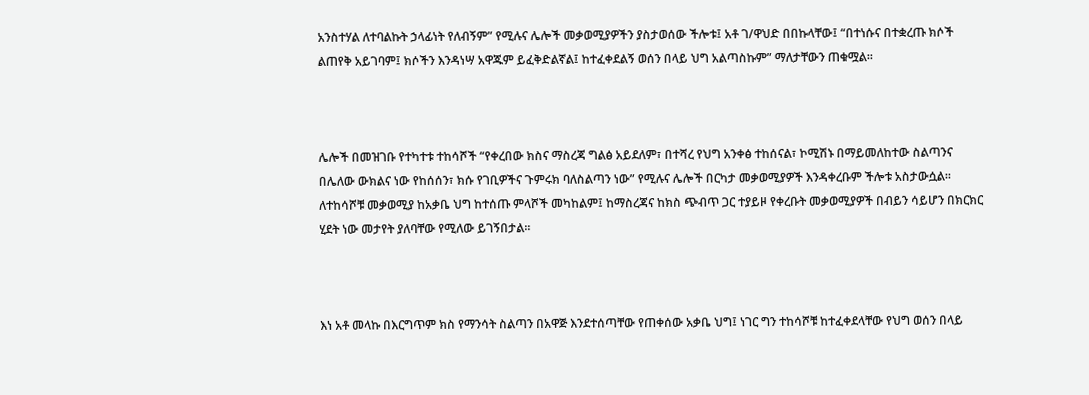አንስተሃል ለተባልኩት ኃላፊነት የለብኝም” የሚሉና ሌሎች መቃወሚያዎችን ያስታወሰው ችሎቱ፤ አቶ ገ/ዋህድ በበኩላቸው፤ “በተነሱና በተቋረጡ ክሶች ልጠየቅ አይገባም፤ ክሶችን እንዳነሣ አዋጁም ይፈቅድልኛል፤ ከተፈቀደልኝ ወሰን በላይ ህግ አልጣስኩም” ማለታቸውን ጠቁሟል፡፡



ሌሎች በመዝገቡ የተካተቱ ተከሳሾች “የቀረበው ክስና ማስረጃ ግልፅ አይደለም፣ በተሻረ የህግ አንቀፅ ተከሰናል፣ ኮሚሽኑ በማይመለከተው ስልጣንና በሌለው ውክልና ነው የከሰሰን፣ ክሱ የገቢዎችና ጉምሩክ ባለስልጣን ነው” የሚሉና ሌሎች በርካታ መቃወሚያዎች እንዳቀረቡም ችሎቱ አስታውሷል፡፡
ለተከሳሾቹ መቃወሚያ ከአቃቤ ህግ ከተሰጡ ምላሾች መካከልም፤ ከማስረጃና ከክስ ጭብጥ ጋር ተያይዞ የቀረቡት መቃወሚያዎች በብይን ሳይሆን በክርክር ሂደት ነው መታየት ያለባቸው የሚለው ይገኝበታል፡፡



እነ አቶ መላኩ በእርግጥም ክስ የማንሳት ስልጣን በአዋጅ እንደተሰጣቸው የጠቀሰው አቃቤ ህግ፤ ነገር ግን ተከሳሾቹ ከተፈቀደላቸው የህግ ወሰን በላይ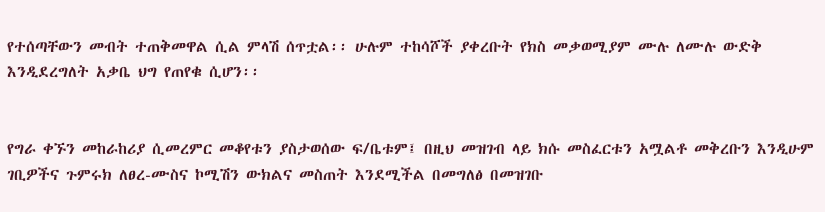የተሰጣቸውን መብት ተጠቅመዋል ሲል ምላሽ ሰጥቷል፡፡ ሁሉም ተከሳሾች ያቀረቡት የክስ መቃወሚያም ሙሉ ለሙሉ ውድቅ እንዲደረግለት አቃቤ ህግ የጠየቁ ሲሆን፡፡


የግራ ቀኙን መከራከሪያ ሲመረምር መቆየቱን ያስታወሰው ፍ/ቤቱም፤ በዚህ መዝገብ ላይ ክሱ መስፈርቱን አሟልቶ መቅረቡን እንዲሁም ገቢዎችና ጉምሩክ ለፀረ-ሙስና ኮሚሽን ውክልና መስጠት እንደሚችል በመግለፅ በመዝገቡ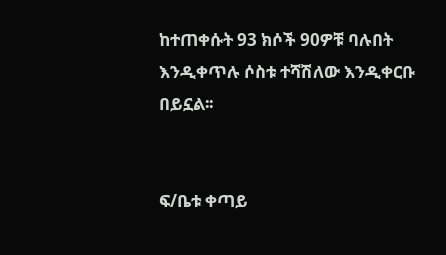ከተጠቀሱት 93 ክሶች 90ዎቹ ባሉበት እንዲቀጥሉ ሶስቱ ተሻሽለው እንዲቀርቡ በይኗል፡፡


ፍ/ቤቱ ቀጣይ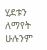ሂደቱን ለማየት ሁሉንም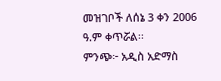መዝገቦች ለሰኔ 3 ቀን 2006 ዓ.ም ቀጥሯል፡፡
ምንጭ፦ አዲስ አድማስ